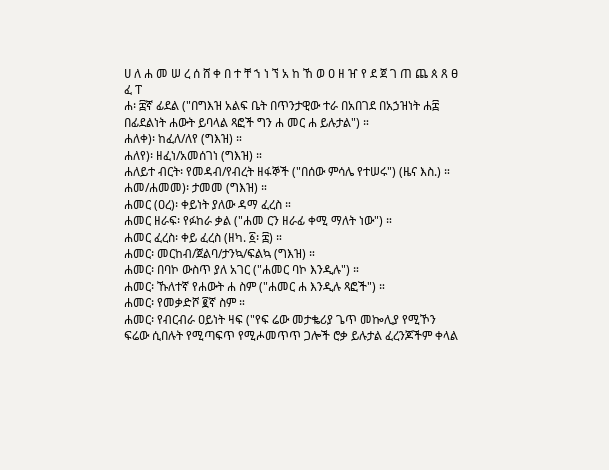ሀ ለ ሐ መ ሠ ረ ሰ ሸ ቀ በ ተ ቸ ኀ ነ ኘ አ ከ ኸ ወ ዐ ዘ ዠ የ ደ ጀ ገ ጠ ጨ ጰ ጸ ፀ ፈ ፐ
ሐ፡ ፰ኛ ፊደል ("በግእዝ አልፍ ቤት በጥንታዊው ተራ በአበገደ በአኃዝነት ሐ፰ በፊደልነት ሐውት ይባላል ጻፎች ግን ሐ መር ሐ ይሉታል") ።
ሐለቀ)፡ ከፈለ/ለየ (ግእዝ) ።
ሐለየ)፡ ዘፈነ/አመሰገነ (ግእዝ) ።
ሐለይተ ብርት፡ የመዳብ/የብረት ዘፋኞች ("በሰው ምሳሌ የተሠሩ") (ዜና እስ.) ።
ሐመ/ሐመመ)፡ ታመመ (ግእዝ) ።
ሐመር (ዐረ)፡ ቀይነት ያለው ዳማ ፈረስ ።
ሐመር ዘራፍ፡ የፉከራ ቃል ("ሐመ ርን ዘራፊ ቀሚ ማለት ነው") ።
ሐመር ፈረስ፡ ቀይ ፈረስ (ዘካ. ፩፡ ፰) ።
ሐመር፡ መርከብ/ጀልባ/ታንኳ/ፍልኳ (ግእዝ) ።
ሐመር፡ በባኮ ውስጥ ያለ አገር ("ሐመር ባኮ እንዲሉ") ።
ሐመር፡ ኹለተኛ የሐውት ሐ ስም ("ሐመር ሐ እንዲሉ ጻፎች") ።
ሐመር፡ የመቃድሾ ፪ኛ ስም ።
ሐመር፡ የብርብራ ዐይነት ዛፍ ("የፍ ሬው መታቈሪያ ጌጥ መኰሊያ የሚኾን ፍሬው ሲበሉት የሚጣፍጥ የሚሖመጥጥ ጋሎች ሮቃ ይሉታል ፈረንጆችም ቀላል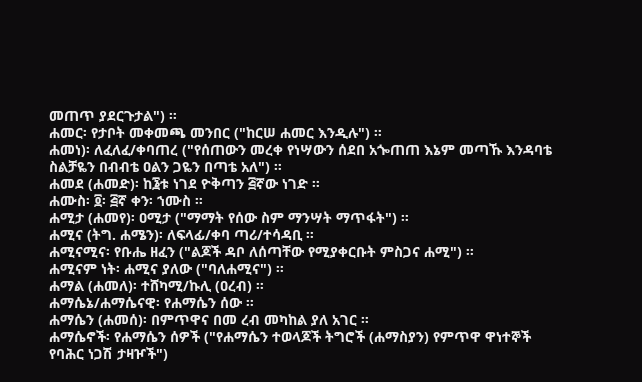መጠጥ ያደርጉታል") ።
ሐመር፡ የታቦት መቀመጫ መንበር ("ከርሠ ሐመር እንዲሉ") ።
ሐመነ)፡ ለፈለፈ/ቀባጠረ ("የሰጠውን መረቀ የነሣውን ሰደበ አጐጠጠ እኔም መጣኹ እንዳባቴ ስልቻዬን በብብቴ ዐልን ጋዬን በጣቴ አለ") ።
ሐመደ (ሐመድ)፡ ከ፮ቱ ነገደ ዮቅጣን ፭ኛው ነገድ ።
ሐሙስ፡ ፬፡ ፭ኛ ቀን፡ ኀሙስ ።
ሐሚታ (ሐመየ)፡ ዐሚታ ("ማማት የሰው ስም ማንሣት ማጥፋት") ።
ሐሚና (ትግ. ሐሜን)፡ ለፍላፊ/ቀባ ጣሪ/ተሳዳቢ ።
ሐሚናሚና፡ የቡሔ ዘፈን ("ልጆች ዳቦ ለሰጣቸው የሚያቀርቡት ምስጋና ሐሚ") ።
ሐሚናም ነት፡ ሐሚና ያለው ("ባለሐሚና") ።
ሐማል (ሐመለ)፡ ተሸካሚ/ኩሊ (ዐረብ) ።
ሐማሴኔ/ሐማሴናዊ፡ የሐማሴን ሰው ።
ሐማሴን (ሐመሰ)፡ በምጥዋና በመ ረብ መካከል ያለ አገር ።
ሐማሴኖች፡ የሐማሴን ሰዎች ("የሐማሴን ተወላጆች ትግሮች (ሐማስያን) የምጥዋ ዋነተኞች የባሕር ነጋሽ ታዛዦች")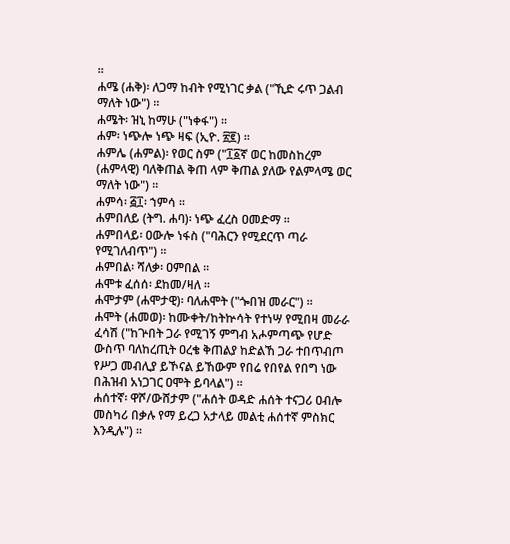።
ሐሜ (ሐቅ)፡ ለጋማ ከብት የሚነገር ቃል ("ኺድ ሩጥ ጋልብ ማለት ነው") ።
ሐሜት፡ ዝኒ ከማሁ ("ነቀፋ") ።
ሐም፡ ነጭሎ ነጭ ዛፍ (ኢዮ. ፳፪) ።
ሐምሌ (ሐምል)፡ የወር ስም ("፲፩ኛ ወር ከመስከረም (ሐምላዊ) ባለቅጠል ቅጠ ላም ቅጠል ያለው የልምላሜ ወር ማለት ነው") ።
ሐምሳ፡ ፭፲፡ ኀምሳ ።
ሐምበለይ (ትግ. ሐባ)፡ ነጭ ፈረስ ዐመድማ ።
ሐምበላይ፡ ዐውሎ ነፋስ ("ባሕርን የሚደርጥ ጣራ የሚገለብጥ") ።
ሐምበል፡ ሻለቃ፡ ዐምበል ።
ሐሞቱ ፈሰሰ፡ ደከመ/ዛለ ።
ሐሞታም (ሐሞታዊ)፡ ባለሐሞት ("ጐበዝ መራር") ።
ሐሞት (ሐመወ)፡ ከሙቀት/ከትኵሳት የተነሣ የሚበዛ መራራ ፈሳሽ ("ከጕበት ጋራ የሚገኝ ምግብ አሖምጣጭ የሆድ ውስጥ ባለከረጢት ዐረቄ ቅጠልያ ከድልኸ ጋራ ተበጥብጦ የሥጋ መብሊያ ይኾናል ይኸውም የበሬ የበየል የበግ ነው በሕዝብ አነጋገር ዐሞት ይባላል") ።
ሐሰተኛ፡ ዋሾ/ውሸታም ("ሐሰት ወዳድ ሐሰት ተናጋሪ ዐብሎ መስካሪ በቃሉ የማ ይረጋ አታላይ መልቲ ሐሰተኛ ምስክር እንዲሉ") ።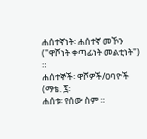ሐሰተኛነት፡ ሐሰተኛ መኾን ("ዋሾነት ቀጣፊነት መልቲነት") ።
ሐሰተኞች፡ ዋሾዎች/ዐባዮች (ማቴ. ፯፡
ሐሰቱ፡ የሰው ስም ።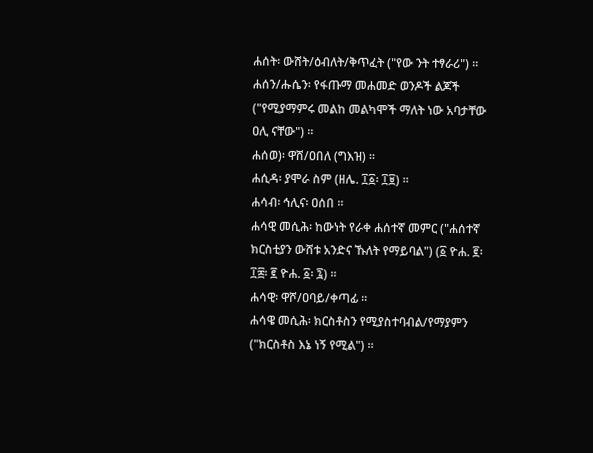ሐሰት፡ ውሸት/ዕብለት/ቅጥፈት ("የው ንት ተፃራሪ") ።
ሐሰን/ሑሴን፡ የፋጡማ መሐመድ ወንዶች ልጆች ("የሚያማምሩ መልከ መልካሞች ማለት ነው አባታቸው ዐሊ ናቸው") ።
ሐሰወ)፡ ዋሸ/ዐበለ (ግእዝ) ።
ሐሲዳ፡ ያሞራ ስም (ዘሌ. ፲፩፡ ፲፱) ።
ሐሳብ፡ ኅሊና፡ ዐሰበ ።
ሐሳዊ መሲሕ፡ ከውነት የራቀ ሐሰተኛ መምር ("ሐሰተኛ ክርስቲያን ውሸቱ አንድና ኹለት የማይባል") (፩ ዮሐ. ፪፡ ፲፰፡ ፪ ዮሐ. ፩፡ ፯) ።
ሐሳዊ፡ ዋሾ/ዐባይ/ቀጣፊ ።
ሐሳዌ መሲሕ፡ ክርስቶስን የሚያስተባብል/የማያምን ("ክርስቶስ እኔ ነኝ የሚል") ።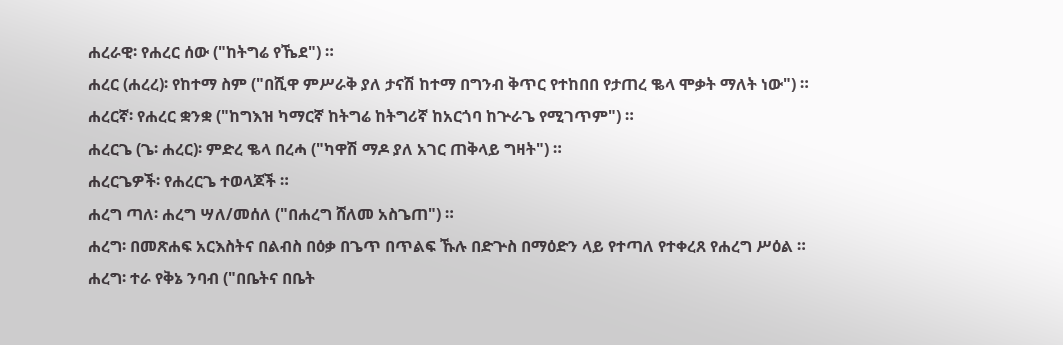ሐረራዊ፡ የሐረር ሰው ("ከትግሬ የኼደ") ።
ሐረር (ሐረረ)፡ የከተማ ስም ("በሺዋ ምሥራቅ ያለ ታናሽ ከተማ በግንብ ቅጥር የተከበበ የታጠረ ቈላ ሞቃት ማለት ነው") ።
ሐረርኛ፡ የሐረር ቋንቋ ("ከግእዝ ካማርኛ ከትግሬ ከትግሪኛ ከአርጎባ ከጕራጌ የሚገጥም") ።
ሐረርጌ (ጌ፡ ሐረር)፡ ምድረ ቈላ በረሓ ("ካዋሽ ማዶ ያለ አገር ጠቅላይ ግዛት") ።
ሐረርጌዎች፡ የሐረርጌ ተወላጆች ።
ሐረግ ጣለ፡ ሐረግ ሣለ/መሰለ ("በሐረግ ሸለመ አስጌጠ") ።
ሐረግ፡ በመጽሐፍ አርእስትና በልብስ በዕቃ በጌጥ በጥልፍ ኹሉ በድጕስ በማዕድን ላይ የተጣለ የተቀረጸ የሐረግ ሥዕል ።
ሐረግ፡ ተራ የቅኔ ንባብ ("በቤትና በቤት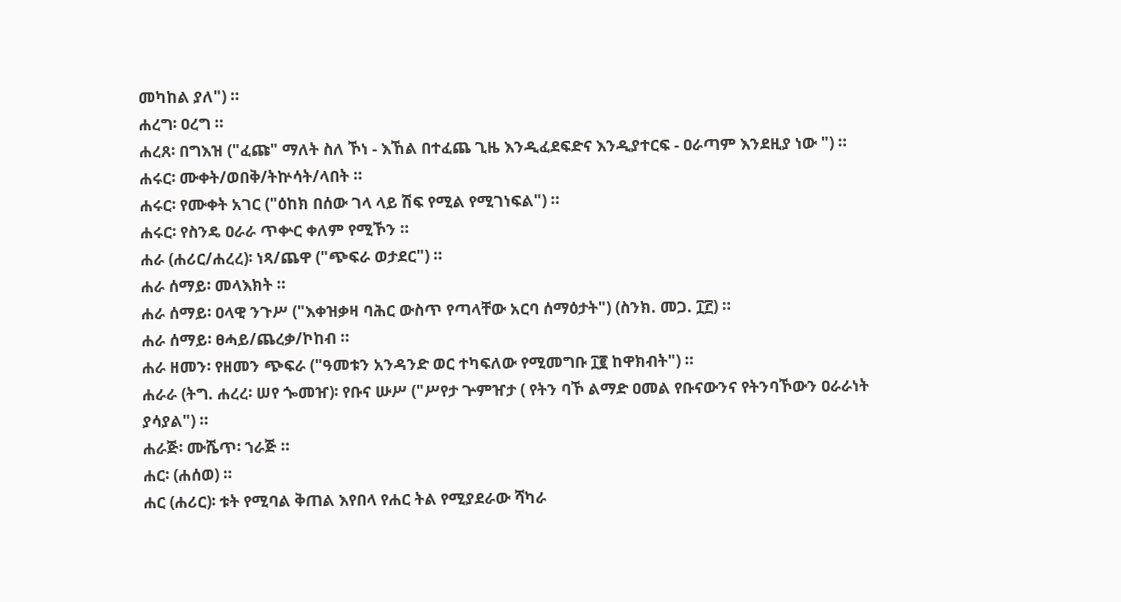መካከል ያለ") ።
ሐረግ፡ ዐረግ ።
ሐረጸ፡ በግእዝ ("ፈጩ" ማለት ስለ ኾነ - እኸል በተፈጨ ጊዜ እንዲፈደፍድና እንዲያተርፍ - ዐራጣም እንደዚያ ነው ") ።
ሐሩር፡ ሙቀት/ወበቅ/ትኵሳት/ላበት ።
ሐሩር፡ የሙቀት አገር ("ዕከክ በሰው ገላ ላይ ሽፍ የሚል የሚገነፍል") ።
ሐሩር፡ የስንዴ ዐራራ ጥቍር ቀለም የሚኾን ።
ሐራ (ሐሪር/ሐረረ)፡ ነጻ/ጨዋ ("ጭፍራ ወታደር") ።
ሐራ ሰማይ፡ መላእክት ።
ሐራ ሰማይ፡ ዐላዊ ንጉሥ ("እቀዝቃዛ ባሕር ውስጥ የጣላቸው አርባ ሰማዕታት") (ስንክ. መጋ. ፲፫) ።
ሐራ ሰማይ፡ ፀሓይ/ጨረቃ/ኮከብ ።
ሐራ ዘመን፡ የዘመን ጭፍራ ("ዓመቱን አንዳንድ ወር ተካፍለው የሚመግቡ ፲፪ ከዋክብት") ።
ሐራራ (ትግ. ሐረረ፡ ሠየ ጐመዠ)፡ የቡና ሡሥ ("ሥየታ ጕምዠታ ( የትን ባኾ ልማድ ዐመል የቡናውንና የትንባኾውን ዐራራነት ያሳያል") ።
ሐራጅ፡ ሙሼጥ፡ ኀራጅ ።
ሐር፡ (ሐሰወ) ።
ሐር (ሐሪር)፡ ቱት የሚባል ቅጠል እየበላ የሐር ትል የሚያደራው ሻካራ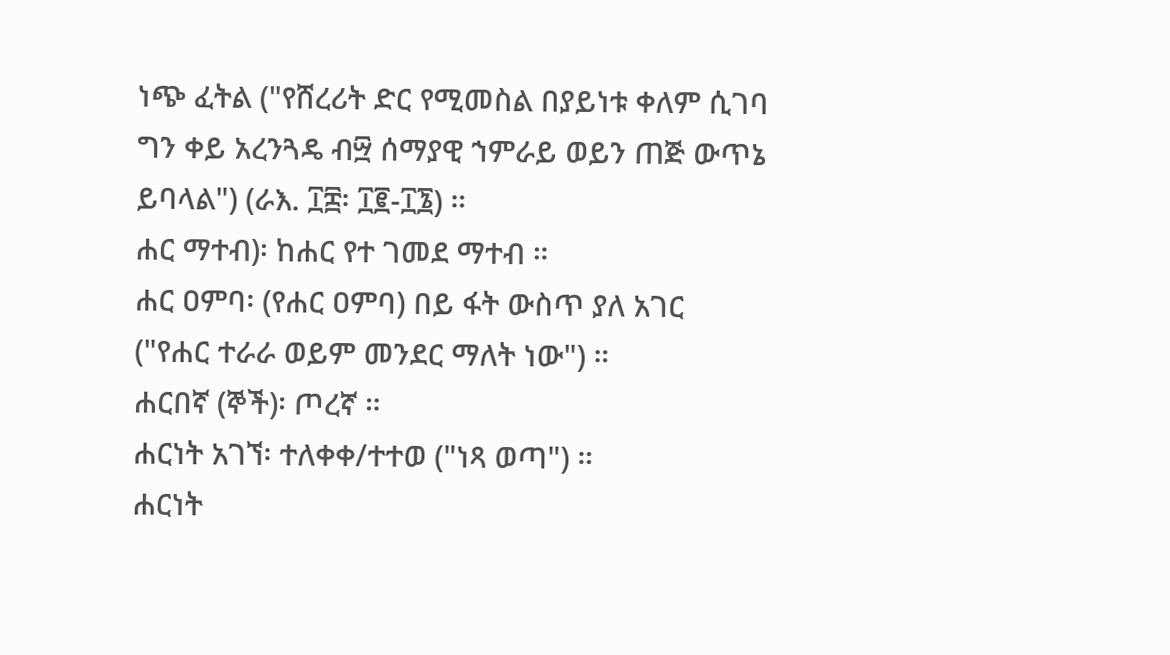ነጭ ፈትል ("የሸረሪት ድር የሚመስል በያይነቱ ቀለም ሲገባ ግን ቀይ አረንጓዴ ብ፵ ሰማያዊ ኀምራይ ወይን ጠጅ ውጥኔ ይባላል") (ራእ. ፲፰፡ ፲፪-፲፮) ።
ሐር ማተብ)፡ ከሐር የተ ገመደ ማተብ ።
ሐር ዐምባ፡ (የሐር ዐምባ) በይ ፋት ውስጥ ያለ አገር ("የሐር ተራራ ወይም መንደር ማለት ነው") ።
ሐርበኛ (ኞች)፡ ጦረኛ ።
ሐርነት አገኘ፡ ተለቀቀ/ተተወ ("ነጻ ወጣ") ።
ሐርነት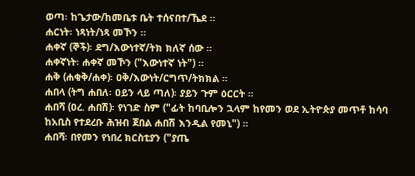ወጣ፡ ከጌታው/ከመቤቱ ቤት ተሰናበተ/ኼደ ።
ሐርነት፡ ነጻነት/ነጻ መኾን ።
ሐቀኛ (ኞች)፡ ደግ/እውነተኛ/ትክ ክለኛ ሰው ።
ሐቀኛነት፡ ሐቀኛ መኾን ("እውነተኛ ነት") ።
ሐቅ (ሐቂቅ/ሐቀ)፡ ዐቅ/እውነት/ርግጥ/ትክክል ።
ሐበላ (ትግ ሐበለ፡ ዐይን ላይ ጣለ)፡ ያይን ጉም ዕርርት ።
ሐበሻ (ዐረ. ሐበሽ)፡ የነገድ ስም ("ፊት ከባቢሎን ኋላም ከየመን ወደ ኢትዮጵያ መጥቶ ከሳባ ከአቢስ የተደረቡ ሕዝብ ጀበል ሐበሽ እንዲል የመኒ") ።
ሐበሻ፡ በየመን የነበረ ክርስቲያን ("ያጤ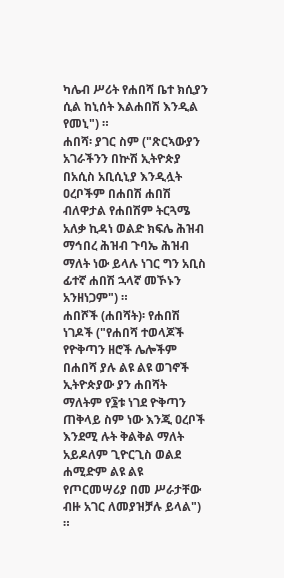ካሌብ ሥሪት የሐበሻ ቤተ ክሲያን ሲል ከኒሰት እልሐበሽ እንዲል የመኒ") ።
ሐበሻ፡ ያገር ስም ("ጽርኣውያን አገራችንን በኵሽ ኢትዮጵያ በአሲስ አቢሲኒያ እንዲሏት ዐረቦችም በሐበሽ ሐበሽ ብለዋታል የሐበሽም ትርጓሜ አለቃ ኪዳነ ወልድ ክፍሌ ሕዝብ ማኅበረ ሕዝብ ጉባኤ ሕዝብ ማለት ነው ይላሉ ነገር ግን አቢስ ፊተኛ ሐበሽ ኋላኛ መኾኑን አንዘነጋም") ።
ሐበሾች (ሐበሻት)፡ የሐበሽ ነገዶች ("የሐበሻ ተወላጆች የዮቅጣን ዘሮች ሌሎችም በሐበሻ ያሉ ልዩ ልዩ ወገኖች ኢትዮጵያው ያን ሐበሻት ማለትም የ፮ቱ ነገደ ዮቅጣን ጠቅላይ ስም ነው እንጂ ዐረቦች እንደሚ ሉት ቅልቅል ማለት አይዶለም ጊዮርጊስ ወልደ ሐሚድም ልዩ ልዩ የጦርመሣሪያ በመ ሥራታቸው ብዙ አገር ለመያዝቻሉ ይላል") ።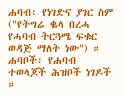ሐባብ፡ የነገድና ያገር ስም ("የትግሬ ቈላ በረሓ የሓባብ ትርጓሜ ፍቁር ወዳጅ ማለት ነው") ።
ሐባቦች፡ የሐባብ ተወላጆች ሕዝቦች ነገዶች ።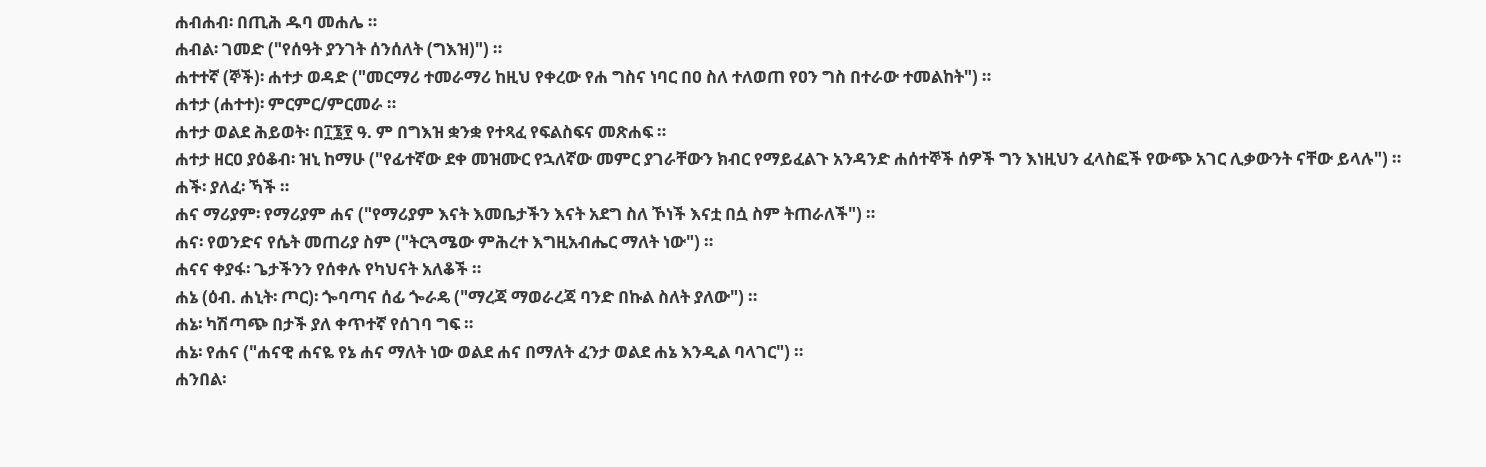ሐብሐብ፡ በጢሕ ዱባ መሐሌ ።
ሐብል፡ ገመድ ("የሰዓት ያንገት ሰንሰለት (ግእዝ)") ።
ሐተተኛ (ኞች)፡ ሐተታ ወዳድ ("መርማሪ ተመራማሪ ከዚህ የቀረው የሐ ግስና ነባር በዐ ስለ ተለወጠ የዐን ግስ በተራው ተመልከት") ።
ሐተታ (ሐተተ)፡ ምርምር/ምርመራ ።
ሐተታ ወልደ ሕይወት፡ በ፲፮፻ ዓ. ም በግእዝ ቋንቋ የተጻፈ የፍልስፍና መጽሐፍ ።
ሐተታ ዘርዐ ያዕቆብ፡ ዝኒ ከማሁ ("የፊተኛው ደቀ መዝሙር የኋለኛው መምር ያገራቸውን ክብር የማይፈልጉ አንዳንድ ሐሰተኞች ሰዎች ግን እነዚህን ፈላስፎች የውጭ አገር ሊቃውንት ናቸው ይላሉ") ።
ሐች፡ ያለፈ፡ ኻች ።
ሐና ማሪያም፡ የማሪያም ሐና ("የማሪያም እናት እመቤታችን እናት አደግ ስለ ኾነች እናቷ በሷ ስም ትጠራለች") ።
ሐና፡ የወንድና የሴት መጠሪያ ስም ("ትርጓሜው ምሕረተ እግዚአብሔር ማለት ነው") ።
ሐናና ቀያፋ፡ ጌታችንን የሰቀሉ የካህናት አለቆች ።
ሐኔ (ዕብ. ሐኒት፡ ጦር)፡ ጐባጣና ሰፊ ጐራዴ ("ማረጃ ማወራረጃ ባንድ በኩል ስለት ያለው") ።
ሐኔ፡ ካሽጣጭ በታች ያለ ቀጥተኛ የሰገባ ግፍ ።
ሐኔ፡ የሐና ("ሐናዊ ሐናዬ የኔ ሐና ማለት ነው ወልደ ሐና በማለት ፈንታ ወልደ ሐኔ እንዲል ባላገር") ።
ሐንበል፡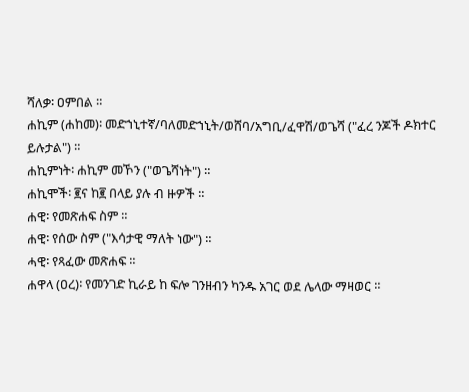ሻለቃ፡ ዐምበል ።
ሐኪም (ሐከመ)፡ መድኀኒተኛ/ባለመድኀኒት/ወሸባ/አግቢ/ፈዋሽ/ወጌሻ ("ፈረ ንጆች ዶክተር ይሉታል") ።
ሐኪምነት፡ ሐኪም መኾን ("ወጌሻነት") ።
ሐኪሞች፡ ፪ና ከ፪ በላይ ያሉ ብ ዙዎች ።
ሐዊ፡ የመጽሐፍ ስም ።
ሐዊ፡ የሰው ስም ("እሳታዊ ማለት ነው") ።
ሓዊ፡ የጻፈው መጽሐፍ ።
ሐዋላ (ዐረ)፡ የመንገድ ኪራይ ከ ፍሎ ገንዘብን ካንዱ አገር ወደ ሌላው ማዛወር ።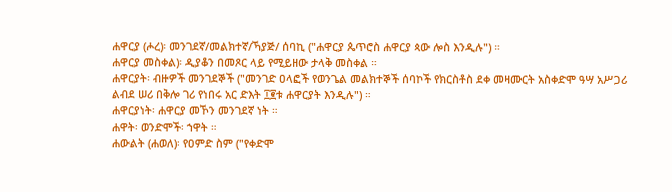ሐዋርያ (ሖረ)፡ መንገደኛ/መልክተኛ/ኻያጅ/ ሰባኪ ("ሐዋርያ ጴጥሮስ ሐዋርያ ጳው ሎስ እንዲሉ") ።
ሐዋርያ መስቀል)፡ ዲያቆን በመጾር ላይ የሚይዘው ታላቅ መስቀል ።
ሐዋርያት፡ ብዙዎች መንገደኞች ("መንገድ ዐላፎች የወንጌል መልክተኞች ሰባኮች የክርስቶስ ደቀ መዛሙርት አስቀድሞ ዓሣ አሥጋሪ ልብደ ሠሪ በቅሎ ገሪ የነበሩ አር ድእት ፲፪ቱ ሐዋርያት እንዲሉ") ።
ሐዋርያነት፡ ሐዋርያ መኾን መንገደኛ ነት ።
ሐዋት፡ ወንድሞች፡ ኀዋት ።
ሐውልት (ሐወለ)፡ የዐምድ ስም ("የቀድሞ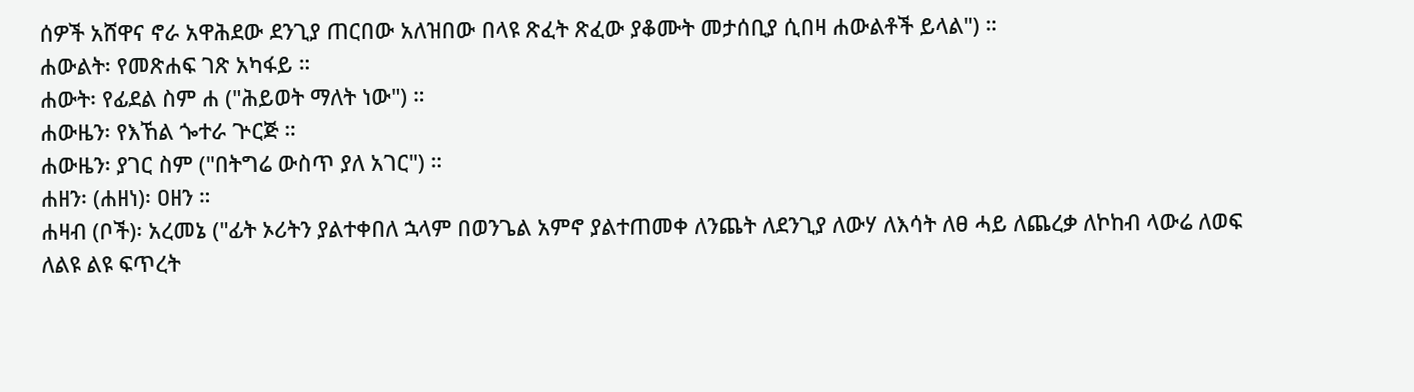ሰዎች አሸዋና ኖራ አዋሕደው ደንጊያ ጠርበው አለዝበው በላዩ ጽፈት ጽፈው ያቆሙት መታሰቢያ ሲበዛ ሐውልቶች ይላል") ።
ሐውልት፡ የመጽሐፍ ገጽ አካፋይ ።
ሐውት፡ የፊደል ስም ሐ ("ሕይወት ማለት ነው") ።
ሐውዜን፡ የእኸል ጐተራ ጕርጅ ።
ሐውዜን፡ ያገር ስም ("በትግሬ ውስጥ ያለ አገር") ።
ሐዘን፡ (ሐዘነ)፡ ዐዘን ።
ሐዛብ (ቦች)፡ አረመኔ ("ፊት ኦሪትን ያልተቀበለ ኋላም በወንጌል አምኖ ያልተጠመቀ ለንጨት ለደንጊያ ለውሃ ለእሳት ለፀ ሓይ ለጨረቃ ለኮከብ ላውሬ ለወፍ ለልዩ ልዩ ፍጥረት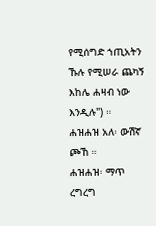የሚሰግድ ኀጢአትን ኹሉ የሚሠራ ጨካኝ እከሌ ሐዛብ ነው እንዲሉ") ።
ሐዝሐዝ አለ፡ ውሽኛ ጮኸ ።
ሐዝሐዝ፡ ማጥ ረግረግ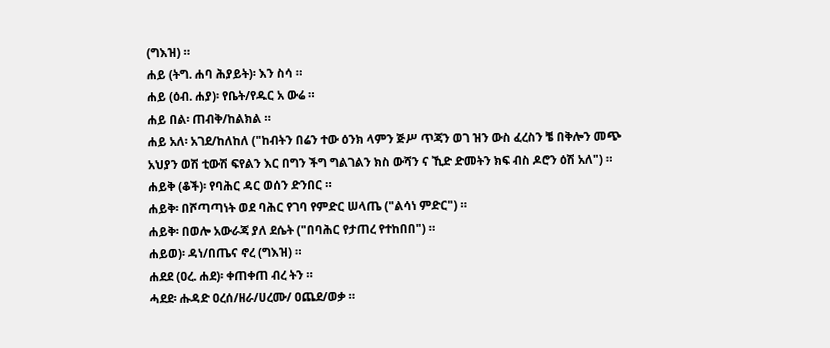(ግእዝ) ።
ሐይ (ትግ. ሐባ ሕያይት)፡ እን ስሳ ።
ሐይ (ዕብ. ሐያ)፡ የቤት/የዱር አ ውሬ ።
ሐይ በል፡ ጠብቅ/ከልክል ።
ሐይ አለ፡ አገደ/ከለከለ ("ከብትን በሬን ተው ዕንክ ላምን ጅሥ ጥጃን ወገ ዝን ውስ ፈረስን ቼ በቅሎን መጭ አህያን ወሽ ቲውሽ ፍየልን እር በግን ችግ ግልገልን ክስ ውሻን ና ኺድ ድመትን ክፍ ብስ ዶሮን ዕሽ አለ") ።
ሐይቅ (ቆች)፡ የባሕር ዳር ወሰን ድንበር ።
ሐይቅ፡ በሾጣጣነት ወደ ባሕር የገባ የምድር ሠላጤ ("ልሳነ ምድር") ።
ሐይቅ፡ በወሎ አውራጃ ያለ ደሴት ("በባሕር የታጠረ የተከበበ") ።
ሐይወ)፡ ዳነ/በጤና ኖረ (ግእዝ) ።
ሐደደ (ዐረ. ሐደ)፡ ቀጠቀጠ ብረ ትን ።
ሓደደ፡ ሑዳድ ዐረሰ/ዘራ/ሀረሙ/ ዐጨደ/ወቃ ።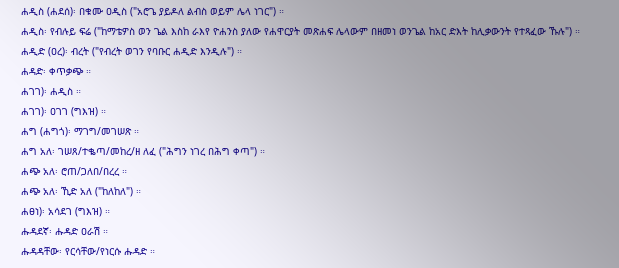ሐዲስ (ሐደሰ)፡ በቁሙ ዐዲስ ("አሮጌ ያይዶለ ልብስ ወይም ሌላ ነገር") ።
ሐዲስ፡ የብሉይ ፍሬ ("ከማቴዎስ ወን ጌል እስከ ራእየ ዮሐንስ ያለው የሐዋርያት መጽሐፍ ሌላውም በዘመነ ወንጌል ከአር ድእት ከሊቃውንት የተጻፈው ኹሉ") ።
ሐዲድ (ዐረ)፡ ብረት ("የብረት ወገን የባቡር ሐዲድ እንዲሉ") ።
ሐዳድ፡ ቀጥቃጭ ።
ሐገገ)፡ ሐዲስ ።
ሐገገ)፡ ዐገገ (ግእዝ) ።
ሐግ (ሐግጎ)፡ ማገግ/መገሠጽ ።
ሐግ አለ፡ ገሠጸ/ተቈጣ/መከረ/ዘ ለፈ ("ሕግን ነገረ በሕግ ቀጣ") ።
ሐጭ አለ፡ ሮጠ/ጋለበ/በረረ ።
ሐጭ አለ፡ ኺድ አለ ("ከለከለ") ።
ሐፀነ)፡ አሳደገ (ግእዝ) ።
ሑዳደኛ፡ ሑዳድ ዐራሽ ።
ሑዳዳቸው፡ የርሳቸው/የነርሱ ሑዳድ ።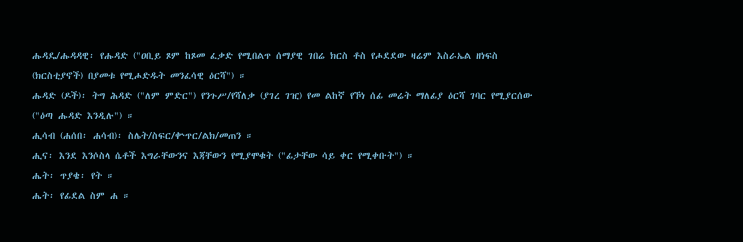ሑዳዴ/ሑዳዳዊ፡ የሑዳድ ("ዐቢይ ጾም ከጾመ ፈቃድ የሚበልጥ ሰማያዊ ገበሬ ክርስ ቶስ የሖደደው ዛሬም እስራኤል ዘነፍስ (ክርስቲያኖች) በያመቱ የሚሖድዱት መንፈሳዊ ዕርሻ") ።
ሑዳድ (ዶች)፡ ትግ ሕዳድ ("ለም ምድር") የንጉሥ/የሻለቃ (ያገረ ገዢ) የመ ልከኛ የኾነ ሰፊ መሬት ማለፊያ ዕርሻ ገባር የሚያርሰው ("ዕጣ ሑዳድ እንዲሉ") ።
ሒሳብ (ሐሰበ፡ ሐሳብ)፡ ስሌት/ስፍር/ቍጥር/ልክ/መጠን ።
ሒና፡ እንደ እንሶስላ ሴቶች እግራቸውንና እጃቸውን የሚያሞቁት ("ፊታቸው ሳይ ቀር የሚቀቡት") ።
ሔት፡ ጥያቄ፡ የት ።
ሔት፡ የፊደል ስም ሐ ።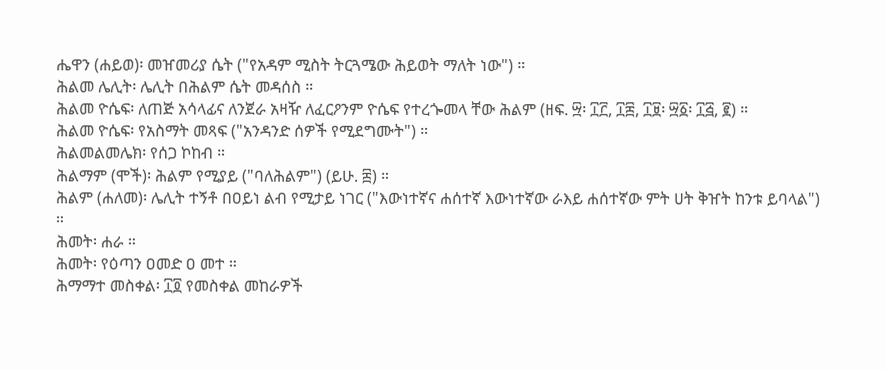ሔዋን (ሐይወ)፡ መዠመሪያ ሴት ("የአዳም ሚስት ትርጓሜው ሕይወት ማለት ነው") ።
ሕልመ ሌሊት፡ ሌሊት በሕልም ሴት መዳሰስ ።
ሕልመ ዮሴፍ፡ ለጠጅ አሳላፊና ለንጀራ አዛዥ ለፈርዖንም ዮሴፍ የተረጐመላ ቸው ሕልም (ዘፍ. ፵፡ ፲፫, ፲፰, ፲፱፡ ፵፩፡ ፲፭, ፪) ።
ሕልመ ዮሴፍ፡ የአስማት መጻፍ ("አንዳንድ ሰዎች የሚደግሙት") ።
ሕልመልመሌክ፡ የሰጋ ኮከብ ።
ሕልማም (ሞች)፡ ሕልም የሚያይ ("ባለሕልም") (ይሁ. ፰) ።
ሕልም (ሐለመ)፡ ሌሊት ተኝቶ በዐይነ ልብ የሚታይ ነገር ("እውነተኛና ሐሰተኛ እውነተኛው ራእይ ሐሰተኛው ምት ሀት ቅዠት ከንቱ ይባላል") ።
ሕመት፡ ሐራ ።
ሕመት፡ የዕጣን ዐመድ ዐ መተ ።
ሕማማተ መስቀል፡ ፲፬ የመስቀል መከራዎች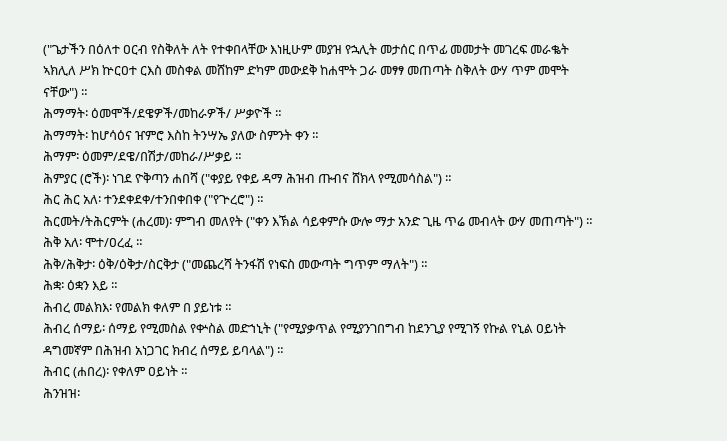("ጌታችን በዕለተ ዐርብ የስቅለት ለት የተቀበላቸው እነዚሁም መያዝ የኋሊት መታሰር በጥፊ መመታት መገረፍ መራቈት ኣክሊለ ሥክ ኵርዐተ ርእስ መስቀል መሸከም ድካም መውደቅ ከሐሞት ጋራ መፃፃ መጠጣት ስቅለት ውሃ ጥም መሞት ናቸው") ።
ሕማማት፡ ዕመሞች/ደዌዎች/መከራዎች/ ሥቃዮች ።
ሕማማት፡ ከሆሳዕና ዠምሮ እስከ ትንሣኤ ያለው ስምንት ቀን ።
ሕማም፡ ዕመም/ደዌ/በሽታ/መከራ/ሥቃይ ።
ሕምያር (ሮች)፡ ነገደ ዮቅጣን ሐበሻ ("ቀያይ የቀይ ዳማ ሕዝብ ጡብና ሸክላ የሚመሳስል") ።
ሕር ሕር አለ፡ ተንደቀደቀ/ተንበቀበቀ ("የጕረሮ") ።
ሕርመት/ትሕርምት (ሐረመ)፡ ምግብ መለየት ("ቀን እኽል ሳይቀምሱ ውሎ ማታ አንድ ጊዜ ጥሬ መብላት ውሃ መጠጣት") ።
ሕቅ አለ፡ ሞተ/ዐረፈ ።
ሕቅ/ሕቅታ፡ ዕቅ/ዕቅታ/ስርቅታ ("መጨረሻ ትንፋሽ የነፍስ መውጣት ግጥም ማለት") ።
ሕቋ፡ ዕቋን እይ ።
ሕብረ መልክእ፡ የመልክ ቀለም በ ያይነቱ ።
ሕብረ ሰማይ፡ ሰማይ የሚመስል የቍስል መድኀኒት ("የሚያቃጥል የሚያንገበግብ ከደንጊያ የሚገኝ የኩል የኒል ዐይነት ዳግመኛም በሕዝብ አነጋገር ክብረ ሰማይ ይባላል") ።
ሕብር (ሐበረ)፡ የቀለም ዐይነት ።
ሕንዝዝ፡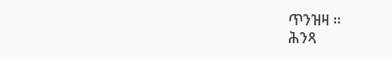ጥንዝዛ ።
ሕንጻ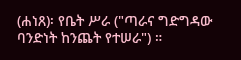(ሐነጸ)፡ የቤት ሥራ ("ጣራና ግድግዳው ባንድነት ከንጨት የተሠራ") ።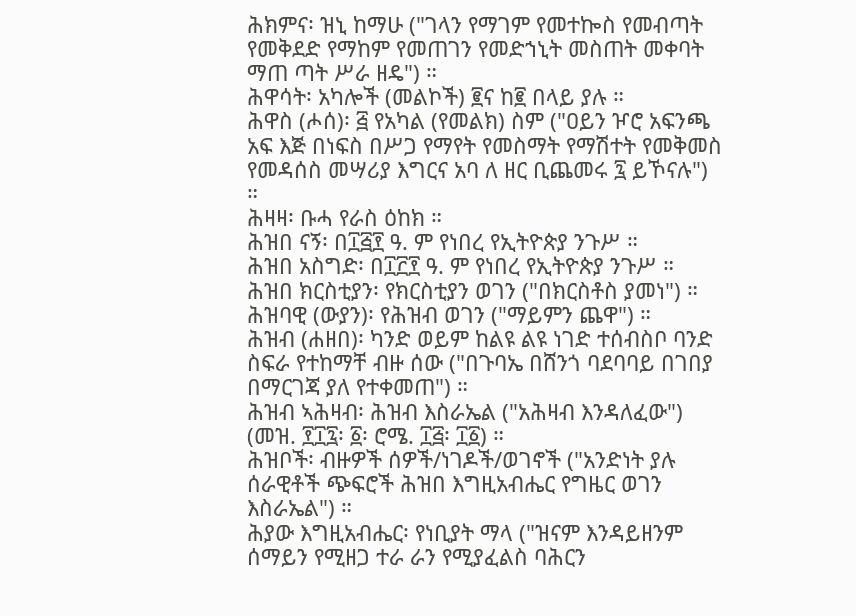ሕክምና፡ ዝኒ ከማሁ ("ገላን የማገም የመተኰስ የመብጣት የመቅደድ የማከም የመጠገን የመድኀኒት መስጠት መቀባት ማጠ ጣት ሥራ ዘዴ") ።
ሕዋሳት፡ አካሎች (መልኮች) ፪ና ከ፪ በላይ ያሉ ።
ሕዋስ (ሖሰ)፡ ፭ የአካል (የመልክ) ስም ("ዐይን ዦሮ አፍንጫ አፍ እጅ በነፍስ በሥጋ የማየት የመስማት የማሽተት የመቅመስ የመዳሰስ መሣሪያ እግርና አባ ለ ዘር ቢጨመሩ ፯ ይኾናሉ") ።
ሕዛዛ፡ ቡሓ የራስ ዕከክ ።
ሕዝበ ናኝ፡ በ፲፭፻ ዓ. ም የነበረ የኢትዮጵያ ንጉሥ ።
ሕዝበ አስግድ፡ በ፲፫፻ ዓ. ም የነበረ የኢትዮጵያ ንጉሥ ።
ሕዝበ ክርስቲያን፡ የክርስቲያን ወገን ("በክርስቶስ ያመነ") ።
ሕዝባዊ (ውያን)፡ የሕዝብ ወገን ("ማይምን ጨዋ") ።
ሕዝብ (ሐዘበ)፡ ካንድ ወይም ከልዩ ልዩ ነገድ ተሰብስቦ ባንድ ስፍራ የተከማቸ ብዙ ሰው ("በጉባኤ በሸንጎ ባደባባይ በገበያ በማርገጃ ያለ የተቀመጠ") ።
ሕዝብ ኣሕዛብ፡ ሕዝብ እስራኤል ("አሕዛብ እንዳለፈው") (መዝ. ፻፲፯፡ ፩፡ ሮሜ. ፲፭፡ ፲፩) ።
ሕዝቦች፡ ብዙዎች ሰዎች/ነገዶች/ወገኖች ("አንድነት ያሉ ሰራዊቶች ጭፍሮች ሕዝበ እግዚአብሔር የግዜር ወገን እስራኤል") ።
ሕያው እግዚአብሔር፡ የነቢያት ማላ ("ዝናም እንዳይዘንም ሰማይን የሚዘጋ ተራ ራን የሚያፈልስ ባሕርን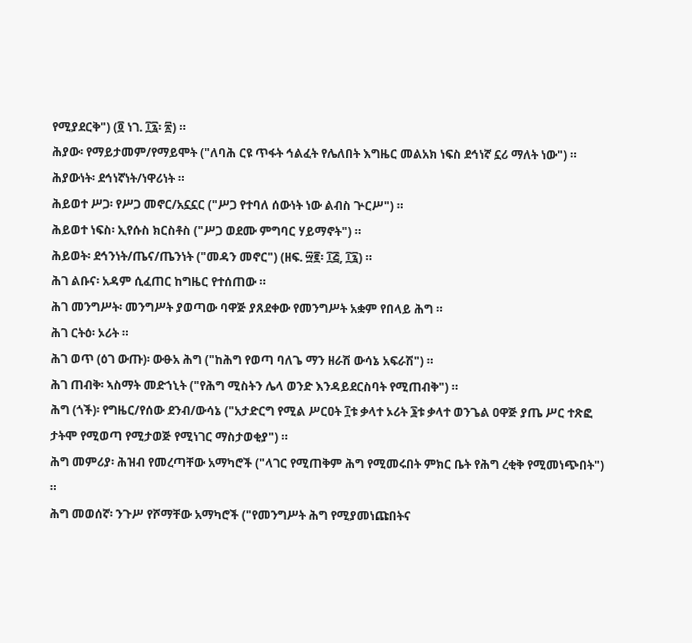የሚያደርቅ") (፬ ነገ. ፲፯፡ ፳) ።
ሕያው፡ የማይታመም/የማይሞት ("ለባሕ ርዩ ጥፋት ኅልፈት የሌለበት እግዜር መልአክ ነፍስ ደኅነኛ ኗሪ ማለት ነው") ።
ሕያውነት፡ ደኅነኛነት/ነዋሪነት ።
ሕይወተ ሥጋ፡ የሥጋ መኖር/አኗኗር ("ሥጋ የተባለ ሰውነት ነው ልብስ ጕርሥ") ።
ሕይወተ ነፍስ፡ ኢየሱስ ክርስቶስ ("ሥጋ ወደሙ ምግባር ሃይማኖት") ።
ሕይወት፡ ደኅንነት/ጤና/ጤንነት ("መዳን መኖር") (ዘፍ. ፵፪፡ ፲፭, ፲፯) ።
ሕገ ልቡና፡ አዳም ሲፈጠር ከግዜር የተሰጠው ።
ሕገ መንግሥት፡ መንግሥት ያወጣው ባዋጅ ያጸደቀው የመንግሥት አቋም የበላይ ሕግ ።
ሕገ ርትዕ፡ ኦሪት ።
ሕገ ወጥ (ዕገ ውጡ)፡ ውፁአ ሕግ ("ከሕግ የወጣ ባለጌ ማን ዘራሽ ውሳኔ አፍራሽ") ።
ሕገ ጠብቅ፡ ኣስማት መድኀኒት ("የሕግ ሚስትን ሌላ ወንድ እንዳይደርስባት የሚጠብቅ") ።
ሕግ (ጎች)፡ የግዜር/የሰው ደንብ/ውሳኔ ("አታድርግ የሚል ሥርዐት ፲ቱ ቃላተ ኦሪት ፮ቱ ቃላተ ወንጌል ዐዋጅ ያጤ ሥር ተጽፎ ታትሞ የሚወጣ የሚታወጅ የሚነገር ማስታወቂያ") ።
ሕግ መምሪያ፡ ሕዝብ የመረጣቸው አማካሮች ("ላገር የሚጠቅም ሕግ የሚመሩበት ምክር ቤት የሕግ ረቂቅ የሚመነጭበት") ።
ሕግ መወሰኛ፡ ንጉሥ የሾማቸው አማካሮች ("የመንግሥት ሕግ የሚያመነጩበትና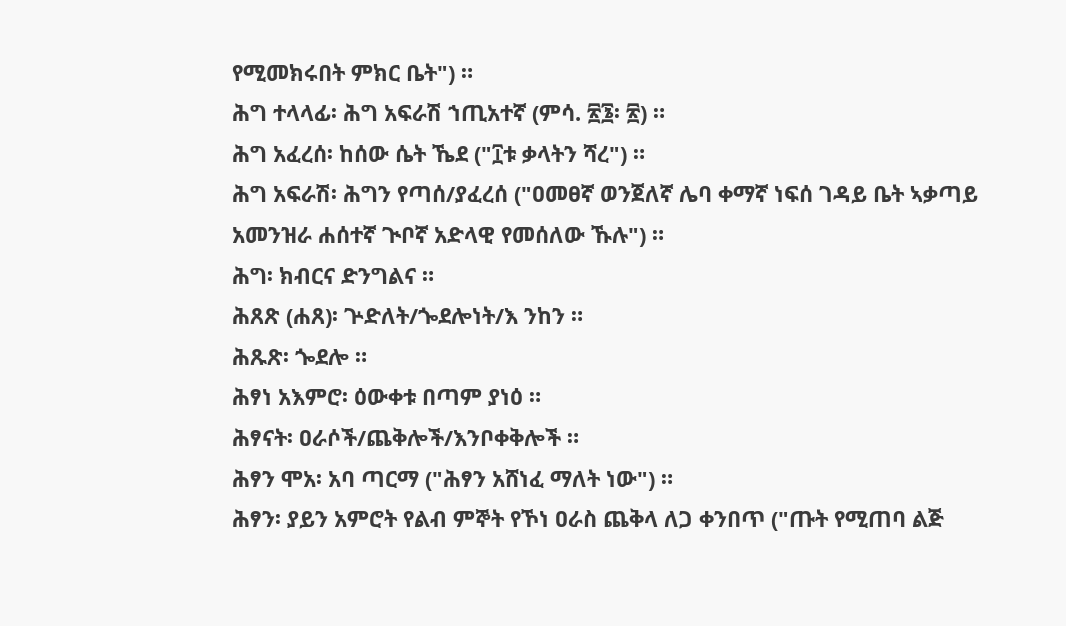የሚመክሩበት ምክር ቤት") ።
ሕግ ተላላፊ፡ ሕግ አፍራሽ ኀጢአተኛ (ምሳ. ፳፮፡ ፳) ።
ሕግ አፈረሰ፡ ከሰው ሴት ኼደ ("፲ቱ ቃላትን ሻረ") ።
ሕግ አፍራሽ፡ ሕግን የጣሰ/ያፈረሰ ("ዐመፀኛ ወንጀለኛ ሌባ ቀማኛ ነፍሰ ገዳይ ቤት ኣቃጣይ አመንዝራ ሐሰተኛ ጒቦኛ አድላዊ የመሰለው ኹሉ") ።
ሕግ፡ ክብርና ድንግልና ።
ሕጸጽ (ሐጸ)፡ ጕድለት/ጐደሎነት/እ ንከን ።
ሕጹጽ፡ ጐደሎ ።
ሕፃነ አእምሮ፡ ዕውቀቱ በጣም ያነዕ ።
ሕፃናት፡ ዐራሶች/ጨቅሎች/እንቦቀቅሎች ።
ሕፃን ሞአ፡ አባ ጣርማ ("ሕፃን አሸነፈ ማለት ነው") ።
ሕፃን፡ ያይን አምሮት የልብ ምኞት የኾነ ዐራስ ጨቅላ ለጋ ቀንበጥ ("ጡት የሚጠባ ልጅ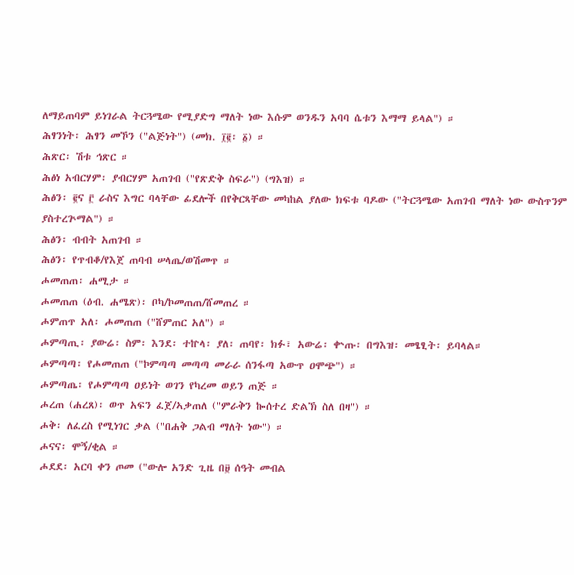ለማይጠባም ይነገራል ትርጓሜው የሚያድግ ማለት ነው እሱም ወንዱን አባባ ሴቱን እማማ ይላል") ።
ሕፃንነት፡ ሕፃን መኾን ("ልጅነት") (መክ. ፲፪፡ ፩) ።
ሕጽር፡ ሽቱ ኅጽር ።
ሕፅነ አብርሃም፡ ያብርሃም አጠገብ ("የጽድቅ ስፍራ") (ግእዝ) ።
ሕፅን፡ ፪ና ፫ ራስና እግር ባላቸው ፊደሎች በየቅርጻቸው መካከል ያለው ክፍቱ ባዶው ("ትርጓሜው አጠገብ ማለት ነው ውስጥንም ያስተረጕማል") ።
ሕፅን፡ ብብት አጠገብ ።
ሕፅን፡ የጥብቆ/የእጀ ጠባብ ሠላጤ/ወሽመጥ ።
ሖመጠጠ፡ ሐሚታ ።
ሖመጠጠ (ዕብ. ሐሜጽ)፡ ቦካ/ኮመጠጠ/ሸመጠረ ።
ሖምጠጥ አለ፡ ሖመጠጠ ("ሸምጠር አለ") ።
ሖምጣጢ፡ ያውሬ፡ ስም፡ እንደ፡ ተኵላ፡ ያለ፡ ጠባየ፡ ክፉ፣ አውሬ፡ ቍጡ፡ በግእዝ፡ መፄፂት፡ ይባላል።
ሖምጣጣ፡ የሖመጠጠ ("ኮምጣጣ መጣጣ መራራ ሰንፋጣ አውጥ ዐሞጭ") ።
ሖምጣጤ፡ የሖምጣጣ ዐይነት ወገን የካረመ ወይን ጠጅ ።
ሖረጠ (ሐረጸ)፡ ወጥ አፍን ፈጀ/ኣቃጠለ ("ምራቅን ኰሰተረ ድልኽ ስለ በዛ") ።
ሖቅ፡ ለፈረስ የሚነገር ቃል ("በሐቅ ጋልብ ማለት ነው") ።
ሖናና፡ ሞኝ/ቂል ።
ሖደደ፡ አርባ ቀን ጦመ ("ውሎ አንድ ጊዜ በ፱ ሰዓት መብል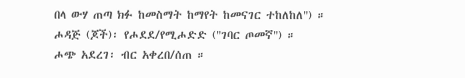በላ ውሃ ጠጣ ክፉ ከመስማት ከማየት ከመናገር ተከለከለ") ።
ሖዳጅ (ጆች)፡ የሖደደ/የሚሖድድ ("ገባር ጦመኛ") ።
ሖጭ አደረገ፡ ብር አቀረበ/ሰጠ ።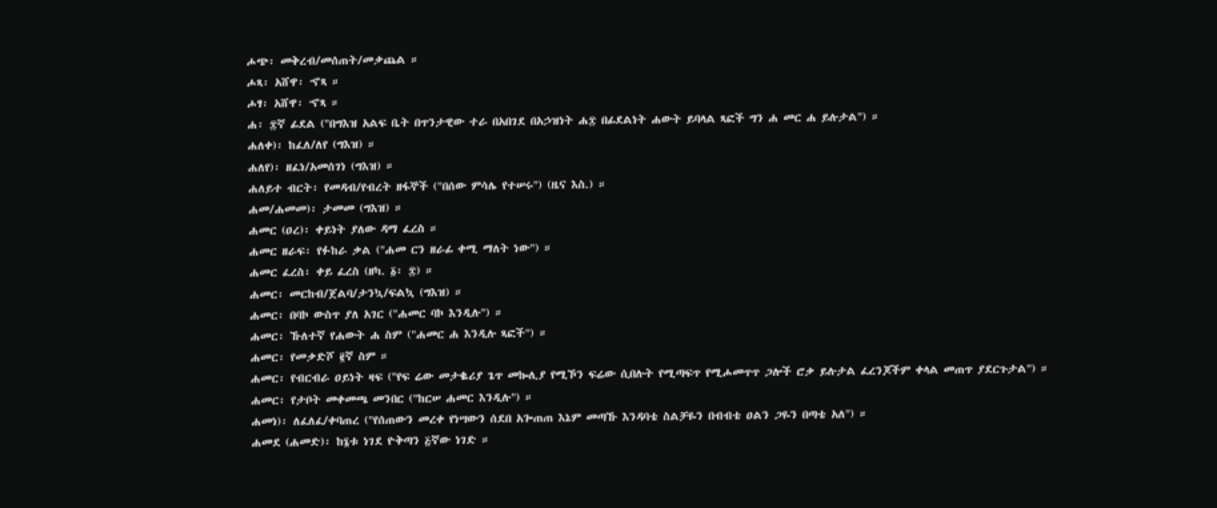ሖጭ፡ መቅረብ/መሰጠት/መቃጨል ።
ሖጻ፡ አሸዋ፡ ኆጻ ።
ሖፃ፡ አሸዋ፡ ኆጻ ።
ሐ፡ ፰ኛ ፊደል ("በግእዝ አልፍ ቤት በጥንታዊው ተራ በአበገደ በአኃዝነት ሐ፰ በፊደልነት ሐውት ይባላል ጻፎች ግን ሐ መር ሐ ይሉታል") ።
ሐለቀ)፡ ከፈለ/ለየ (ግእዝ) ።
ሐለየ)፡ ዘፈነ/አመሰገነ (ግእዝ) ።
ሐለይተ ብርት፡ የመዳብ/የብረት ዘፋኞች ("በሰው ምሳሌ የተሠሩ") (ዜና እስ.) ።
ሐመ/ሐመመ)፡ ታመመ (ግእዝ) ።
ሐመር (ዐረ)፡ ቀይነት ያለው ዳማ ፈረስ ።
ሐመር ዘራፍ፡ የፉከራ ቃል ("ሐመ ርን ዘራፊ ቀሚ ማለት ነው") ።
ሐመር ፈረስ፡ ቀይ ፈረስ (ዘካ. ፩፡ ፰) ።
ሐመር፡ መርከብ/ጀልባ/ታንኳ/ፍልኳ (ግእዝ) ።
ሐመር፡ በባኮ ውስጥ ያለ አገር ("ሐመር ባኮ እንዲሉ") ።
ሐመር፡ ኹለተኛ የሐውት ሐ ስም ("ሐመር ሐ እንዲሉ ጻፎች") ።
ሐመር፡ የመቃድሾ ፪ኛ ስም ።
ሐመር፡ የብርብራ ዐይነት ዛፍ ("የፍ ሬው መታቈሪያ ጌጥ መኰሊያ የሚኾን ፍሬው ሲበሉት የሚጣፍጥ የሚሖመጥጥ ጋሎች ሮቃ ይሉታል ፈረንጆችም ቀላል መጠጥ ያደርጉታል") ።
ሐመር፡ የታቦት መቀመጫ መንበር ("ከርሠ ሐመር እንዲሉ") ።
ሐመነ)፡ ለፈለፈ/ቀባጠረ ("የሰጠውን መረቀ የነሣውን ሰደበ አጐጠጠ እኔም መጣኹ እንዳባቴ ስልቻዬን በብብቴ ዐልን ጋዬን በጣቴ አለ") ።
ሐመደ (ሐመድ)፡ ከ፮ቱ ነገደ ዮቅጣን ፭ኛው ነገድ ።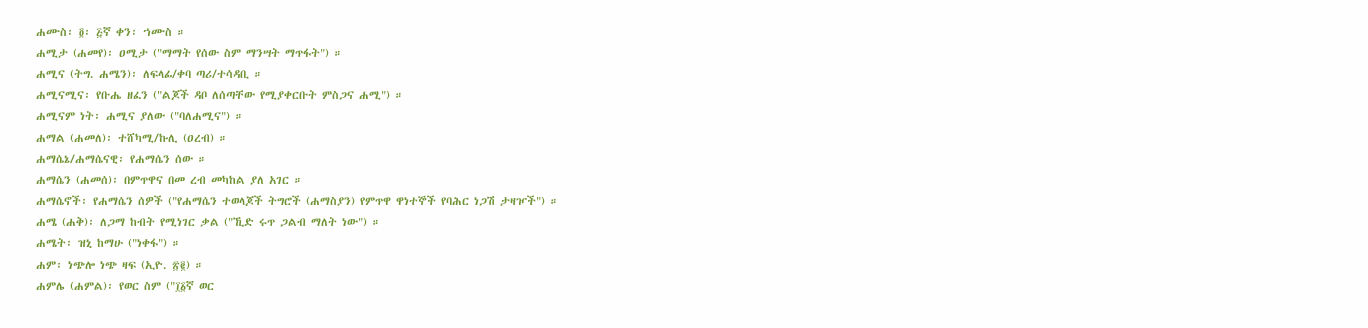ሐሙስ፡ ፬፡ ፭ኛ ቀን፡ ኀሙስ ።
ሐሚታ (ሐመየ)፡ ዐሚታ ("ማማት የሰው ስም ማንሣት ማጥፋት") ።
ሐሚና (ትግ. ሐሜን)፡ ለፍላፊ/ቀባ ጣሪ/ተሳዳቢ ።
ሐሚናሚና፡ የቡሔ ዘፈን ("ልጆች ዳቦ ለሰጣቸው የሚያቀርቡት ምስጋና ሐሚ") ።
ሐሚናም ነት፡ ሐሚና ያለው ("ባለሐሚና") ።
ሐማል (ሐመለ)፡ ተሸካሚ/ኩሊ (ዐረብ) ።
ሐማሴኔ/ሐማሴናዊ፡ የሐማሴን ሰው ።
ሐማሴን (ሐመሰ)፡ በምጥዋና በመ ረብ መካከል ያለ አገር ።
ሐማሴኖች፡ የሐማሴን ሰዎች ("የሐማሴን ተወላጆች ትግሮች (ሐማስያን) የምጥዋ ዋነተኞች የባሕር ነጋሽ ታዛዦች") ።
ሐሜ (ሐቅ)፡ ለጋማ ከብት የሚነገር ቃል ("ኺድ ሩጥ ጋልብ ማለት ነው") ።
ሐሜት፡ ዝኒ ከማሁ ("ነቀፋ") ።
ሐም፡ ነጭሎ ነጭ ዛፍ (ኢዮ. ፳፪) ።
ሐምሌ (ሐምል)፡ የወር ስም ("፲፩ኛ ወር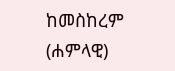ከመስከረም (ሐምላዊ)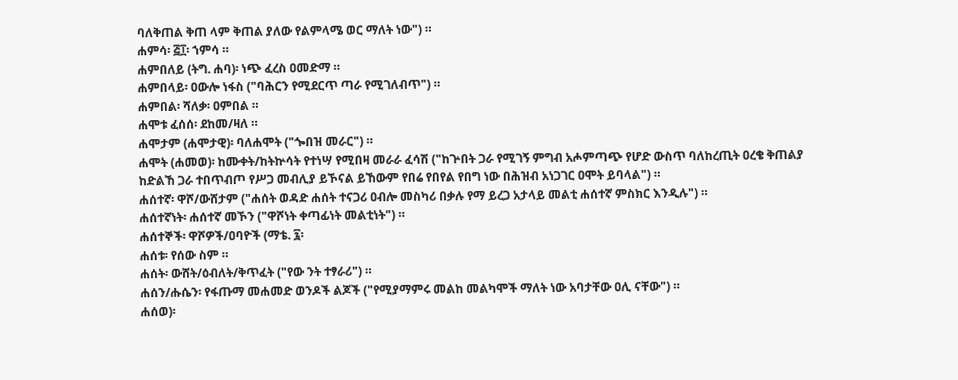ባለቅጠል ቅጠ ላም ቅጠል ያለው የልምላሜ ወር ማለት ነው") ።
ሐምሳ፡ ፭፲፡ ኀምሳ ።
ሐምበለይ (ትግ. ሐባ)፡ ነጭ ፈረስ ዐመድማ ።
ሐምበላይ፡ ዐውሎ ነፋስ ("ባሕርን የሚደርጥ ጣራ የሚገለብጥ") ።
ሐምበል፡ ሻለቃ፡ ዐምበል ።
ሐሞቱ ፈሰሰ፡ ደከመ/ዛለ ።
ሐሞታም (ሐሞታዊ)፡ ባለሐሞት ("ጐበዝ መራር") ።
ሐሞት (ሐመወ)፡ ከሙቀት/ከትኵሳት የተነሣ የሚበዛ መራራ ፈሳሽ ("ከጕበት ጋራ የሚገኝ ምግብ አሖምጣጭ የሆድ ውስጥ ባለከረጢት ዐረቄ ቅጠልያ ከድልኸ ጋራ ተበጥብጦ የሥጋ መብሊያ ይኾናል ይኸውም የበሬ የበየል የበግ ነው በሕዝብ አነጋገር ዐሞት ይባላል") ።
ሐሰተኛ፡ ዋሾ/ውሸታም ("ሐሰት ወዳድ ሐሰት ተናጋሪ ዐብሎ መስካሪ በቃሉ የማ ይረጋ አታላይ መልቲ ሐሰተኛ ምስክር እንዲሉ") ።
ሐሰተኛነት፡ ሐሰተኛ መኾን ("ዋሾነት ቀጣፊነት መልቲነት") ።
ሐሰተኞች፡ ዋሾዎች/ዐባዮች (ማቴ. ፯፡
ሐሰቱ፡ የሰው ስም ።
ሐሰት፡ ውሸት/ዕብለት/ቅጥፈት ("የው ንት ተፃራሪ") ።
ሐሰን/ሑሴን፡ የፋጡማ መሐመድ ወንዶች ልጆች ("የሚያማምሩ መልከ መልካሞች ማለት ነው አባታቸው ዐሊ ናቸው") ።
ሐሰወ)፡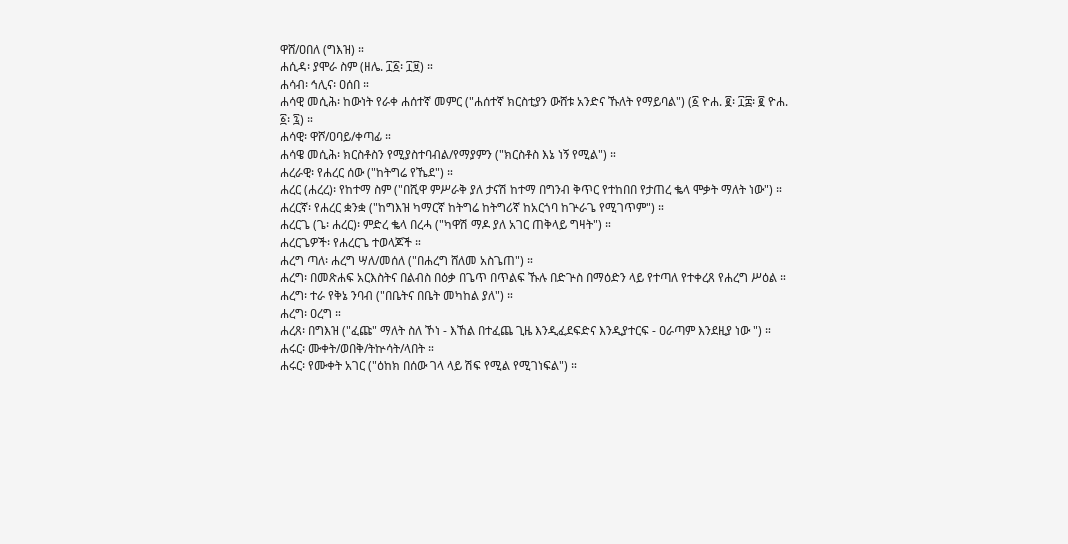ዋሸ/ዐበለ (ግእዝ) ።
ሐሲዳ፡ ያሞራ ስም (ዘሌ. ፲፩፡ ፲፱) ።
ሐሳብ፡ ኅሊና፡ ዐሰበ ።
ሐሳዊ መሲሕ፡ ከውነት የራቀ ሐሰተኛ መምር ("ሐሰተኛ ክርስቲያን ውሸቱ አንድና ኹለት የማይባል") (፩ ዮሐ. ፪፡ ፲፰፡ ፪ ዮሐ. ፩፡ ፯) ።
ሐሳዊ፡ ዋሾ/ዐባይ/ቀጣፊ ።
ሐሳዌ መሲሕ፡ ክርስቶስን የሚያስተባብል/የማያምን ("ክርስቶስ እኔ ነኝ የሚል") ።
ሐረራዊ፡ የሐረር ሰው ("ከትግሬ የኼደ") ።
ሐረር (ሐረረ)፡ የከተማ ስም ("በሺዋ ምሥራቅ ያለ ታናሽ ከተማ በግንብ ቅጥር የተከበበ የታጠረ ቈላ ሞቃት ማለት ነው") ።
ሐረርኛ፡ የሐረር ቋንቋ ("ከግእዝ ካማርኛ ከትግሬ ከትግሪኛ ከአርጎባ ከጕራጌ የሚገጥም") ።
ሐረርጌ (ጌ፡ ሐረር)፡ ምድረ ቈላ በረሓ ("ካዋሽ ማዶ ያለ አገር ጠቅላይ ግዛት") ።
ሐረርጌዎች፡ የሐረርጌ ተወላጆች ።
ሐረግ ጣለ፡ ሐረግ ሣለ/መሰለ ("በሐረግ ሸለመ አስጌጠ") ።
ሐረግ፡ በመጽሐፍ አርእስትና በልብስ በዕቃ በጌጥ በጥልፍ ኹሉ በድጕስ በማዕድን ላይ የተጣለ የተቀረጸ የሐረግ ሥዕል ።
ሐረግ፡ ተራ የቅኔ ንባብ ("በቤትና በቤት መካከል ያለ") ።
ሐረግ፡ ዐረግ ።
ሐረጸ፡ በግእዝ ("ፈጩ" ማለት ስለ ኾነ - እኸል በተፈጨ ጊዜ እንዲፈደፍድና እንዲያተርፍ - ዐራጣም እንደዚያ ነው ") ።
ሐሩር፡ ሙቀት/ወበቅ/ትኵሳት/ላበት ።
ሐሩር፡ የሙቀት አገር ("ዕከክ በሰው ገላ ላይ ሽፍ የሚል የሚገነፍል") ።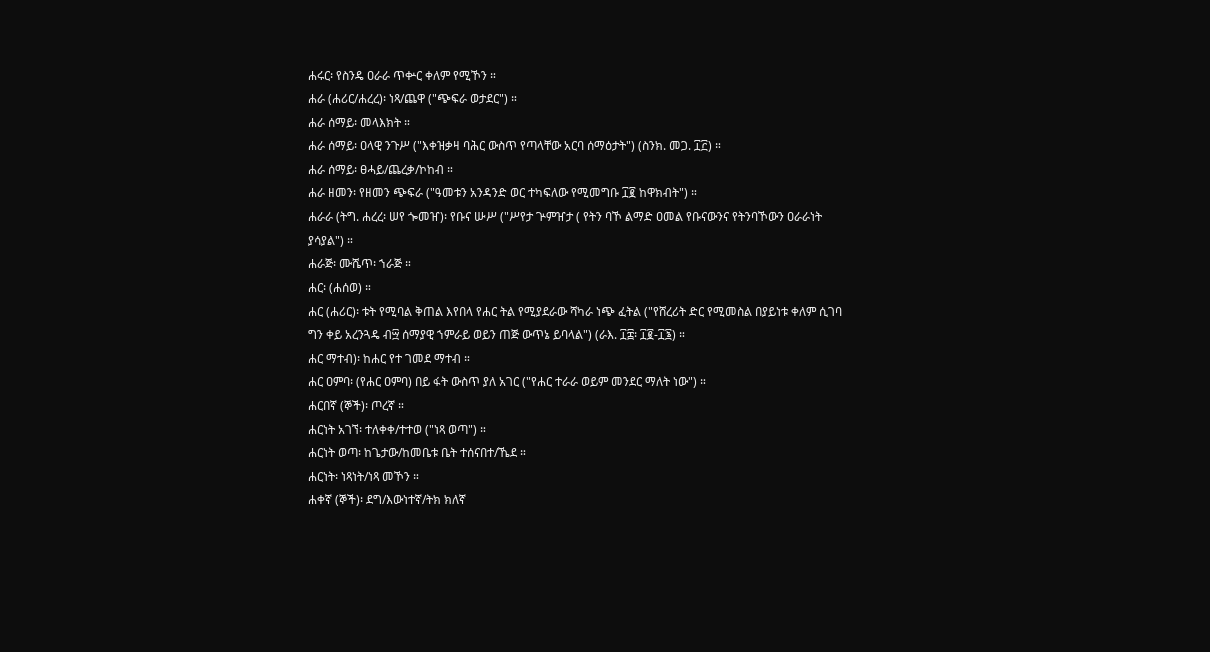ሐሩር፡ የስንዴ ዐራራ ጥቍር ቀለም የሚኾን ።
ሐራ (ሐሪር/ሐረረ)፡ ነጻ/ጨዋ ("ጭፍራ ወታደር") ።
ሐራ ሰማይ፡ መላእክት ።
ሐራ ሰማይ፡ ዐላዊ ንጉሥ ("እቀዝቃዛ ባሕር ውስጥ የጣላቸው አርባ ሰማዕታት") (ስንክ. መጋ. ፲፫) ።
ሐራ ሰማይ፡ ፀሓይ/ጨረቃ/ኮከብ ።
ሐራ ዘመን፡ የዘመን ጭፍራ ("ዓመቱን አንዳንድ ወር ተካፍለው የሚመግቡ ፲፪ ከዋክብት") ።
ሐራራ (ትግ. ሐረረ፡ ሠየ ጐመዠ)፡ የቡና ሡሥ ("ሥየታ ጕምዠታ ( የትን ባኾ ልማድ ዐመል የቡናውንና የትንባኾውን ዐራራነት ያሳያል") ።
ሐራጅ፡ ሙሼጥ፡ ኀራጅ ።
ሐር፡ (ሐሰወ) ።
ሐር (ሐሪር)፡ ቱት የሚባል ቅጠል እየበላ የሐር ትል የሚያደራው ሻካራ ነጭ ፈትል ("የሸረሪት ድር የሚመስል በያይነቱ ቀለም ሲገባ ግን ቀይ አረንጓዴ ብ፵ ሰማያዊ ኀምራይ ወይን ጠጅ ውጥኔ ይባላል") (ራእ. ፲፰፡ ፲፪-፲፮) ።
ሐር ማተብ)፡ ከሐር የተ ገመደ ማተብ ።
ሐር ዐምባ፡ (የሐር ዐምባ) በይ ፋት ውስጥ ያለ አገር ("የሐር ተራራ ወይም መንደር ማለት ነው") ።
ሐርበኛ (ኞች)፡ ጦረኛ ።
ሐርነት አገኘ፡ ተለቀቀ/ተተወ ("ነጻ ወጣ") ።
ሐርነት ወጣ፡ ከጌታው/ከመቤቱ ቤት ተሰናበተ/ኼደ ።
ሐርነት፡ ነጻነት/ነጻ መኾን ።
ሐቀኛ (ኞች)፡ ደግ/እውነተኛ/ትክ ክለኛ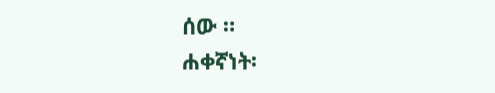ሰው ።
ሐቀኛነት፡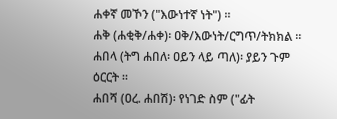ሐቀኛ መኾን ("እውነተኛ ነት") ።
ሐቅ (ሐቂቅ/ሐቀ)፡ ዐቅ/እውነት/ርግጥ/ትክክል ።
ሐበላ (ትግ ሐበለ፡ ዐይን ላይ ጣለ)፡ ያይን ጉም ዕርርት ።
ሐበሻ (ዐረ. ሐበሽ)፡ የነገድ ስም ("ፊት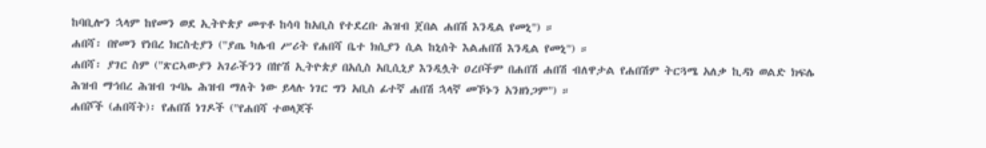ከባቢሎን ኋላም ከየመን ወደ ኢትዮጵያ መጥቶ ከሳባ ከአቢስ የተደረቡ ሕዝብ ጀበል ሐበሽ እንዲል የመኒ") ።
ሐበሻ፡ በየመን የነበረ ክርስቲያን ("ያጤ ካሌብ ሥሪት የሐበሻ ቤተ ክሲያን ሲል ከኒሰት እልሐበሽ እንዲል የመኒ") ።
ሐበሻ፡ ያገር ስም ("ጽርኣውያን አገራችንን በኵሽ ኢትዮጵያ በአሲስ አቢሲኒያ እንዲሏት ዐረቦችም በሐበሽ ሐበሽ ብለዋታል የሐበሽም ትርጓሜ አለቃ ኪዳነ ወልድ ክፍሌ ሕዝብ ማኅበረ ሕዝብ ጉባኤ ሕዝብ ማለት ነው ይላሉ ነገር ግን አቢስ ፊተኛ ሐበሽ ኋላኛ መኾኑን አንዘነጋም") ።
ሐበሾች (ሐበሻት)፡ የሐበሽ ነገዶች ("የሐበሻ ተወላጆች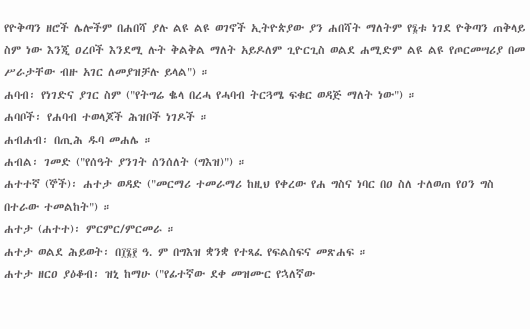የዮቅጣን ዘሮች ሌሎችም በሐበሻ ያሉ ልዩ ልዩ ወገኖች ኢትዮጵያው ያን ሐበሻት ማለትም የ፮ቱ ነገደ ዮቅጣን ጠቅላይ ስም ነው እንጂ ዐረቦች እንደሚ ሉት ቅልቅል ማለት አይዶለም ጊዮርጊስ ወልደ ሐሚድም ልዩ ልዩ የጦርመሣሪያ በመ ሥራታቸው ብዙ አገር ለመያዝቻሉ ይላል") ።
ሐባብ፡ የነገድና ያገር ስም ("የትግሬ ቈላ በረሓ የሓባብ ትርጓሜ ፍቁር ወዳጅ ማለት ነው") ።
ሐባቦች፡ የሐባብ ተወላጆች ሕዝቦች ነገዶች ።
ሐብሐብ፡ በጢሕ ዱባ መሐሌ ።
ሐብል፡ ገመድ ("የሰዓት ያንገት ሰንሰለት (ግእዝ)") ።
ሐተተኛ (ኞች)፡ ሐተታ ወዳድ ("መርማሪ ተመራማሪ ከዚህ የቀረው የሐ ግስና ነባር በዐ ስለ ተለወጠ የዐን ግስ በተራው ተመልከት") ።
ሐተታ (ሐተተ)፡ ምርምር/ምርመራ ።
ሐተታ ወልደ ሕይወት፡ በ፲፮፻ ዓ. ም በግእዝ ቋንቋ የተጻፈ የፍልስፍና መጽሐፍ ።
ሐተታ ዘርዐ ያዕቆብ፡ ዝኒ ከማሁ ("የፊተኛው ደቀ መዝሙር የኋለኛው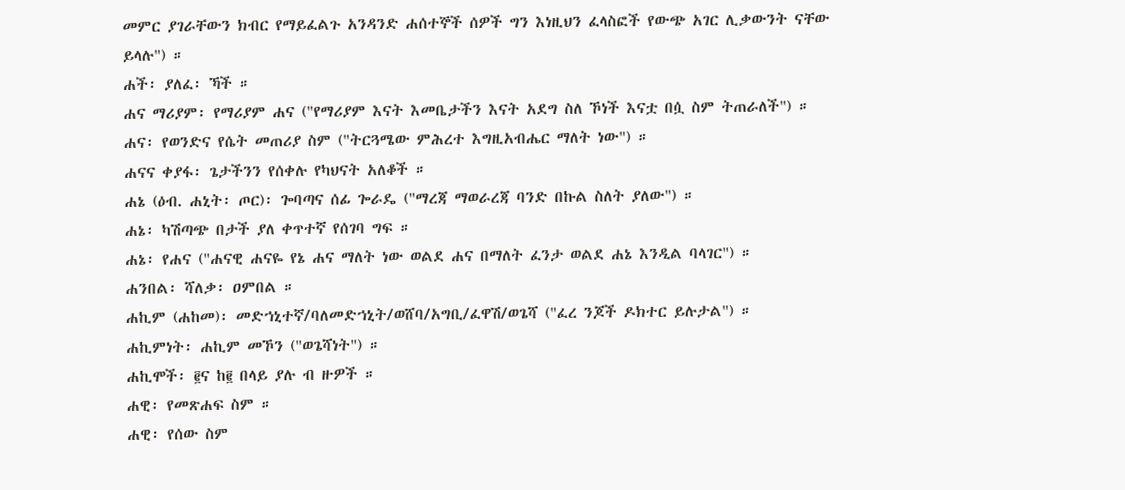መምር ያገራቸውን ክብር የማይፈልጉ አንዳንድ ሐሰተኞች ሰዎች ግን እነዚህን ፈላስፎች የውጭ አገር ሊቃውንት ናቸው ይላሉ") ።
ሐች፡ ያለፈ፡ ኻች ።
ሐና ማሪያም፡ የማሪያም ሐና ("የማሪያም እናት እመቤታችን እናት አደግ ስለ ኾነች እናቷ በሷ ስም ትጠራለች") ።
ሐና፡ የወንድና የሴት መጠሪያ ስም ("ትርጓሜው ምሕረተ እግዚአብሔር ማለት ነው") ።
ሐናና ቀያፋ፡ ጌታችንን የሰቀሉ የካህናት አለቆች ።
ሐኔ (ዕብ. ሐኒት፡ ጦር)፡ ጐባጣና ሰፊ ጐራዴ ("ማረጃ ማወራረጃ ባንድ በኩል ስለት ያለው") ።
ሐኔ፡ ካሽጣጭ በታች ያለ ቀጥተኛ የሰገባ ግፍ ።
ሐኔ፡ የሐና ("ሐናዊ ሐናዬ የኔ ሐና ማለት ነው ወልደ ሐና በማለት ፈንታ ወልደ ሐኔ እንዲል ባላገር") ።
ሐንበል፡ ሻለቃ፡ ዐምበል ።
ሐኪም (ሐከመ)፡ መድኀኒተኛ/ባለመድኀኒት/ወሸባ/አግቢ/ፈዋሽ/ወጌሻ ("ፈረ ንጆች ዶክተር ይሉታል") ።
ሐኪምነት፡ ሐኪም መኾን ("ወጌሻነት") ።
ሐኪሞች፡ ፪ና ከ፪ በላይ ያሉ ብ ዙዎች ።
ሐዊ፡ የመጽሐፍ ስም ።
ሐዊ፡ የሰው ስም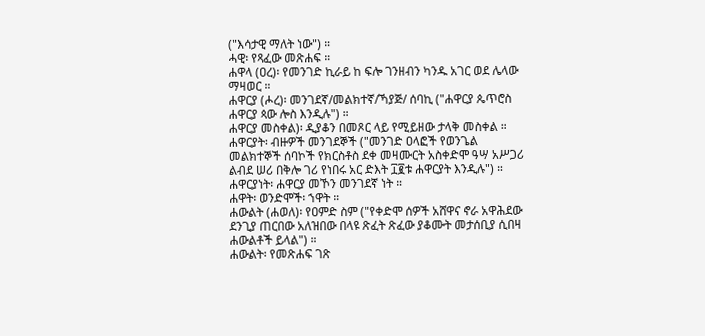("እሳታዊ ማለት ነው") ።
ሓዊ፡ የጻፈው መጽሐፍ ።
ሐዋላ (ዐረ)፡ የመንገድ ኪራይ ከ ፍሎ ገንዘብን ካንዱ አገር ወደ ሌላው ማዛወር ።
ሐዋርያ (ሖረ)፡ መንገደኛ/መልክተኛ/ኻያጅ/ ሰባኪ ("ሐዋርያ ጴጥሮስ ሐዋርያ ጳው ሎስ እንዲሉ") ።
ሐዋርያ መስቀል)፡ ዲያቆን በመጾር ላይ የሚይዘው ታላቅ መስቀል ።
ሐዋርያት፡ ብዙዎች መንገደኞች ("መንገድ ዐላፎች የወንጌል መልክተኞች ሰባኮች የክርስቶስ ደቀ መዛሙርት አስቀድሞ ዓሣ አሥጋሪ ልብደ ሠሪ በቅሎ ገሪ የነበሩ አር ድእት ፲፪ቱ ሐዋርያት እንዲሉ") ።
ሐዋርያነት፡ ሐዋርያ መኾን መንገደኛ ነት ።
ሐዋት፡ ወንድሞች፡ ኀዋት ።
ሐውልት (ሐወለ)፡ የዐምድ ስም ("የቀድሞ ሰዎች አሸዋና ኖራ አዋሕደው ደንጊያ ጠርበው አለዝበው በላዩ ጽፈት ጽፈው ያቆሙት መታሰቢያ ሲበዛ ሐውልቶች ይላል") ።
ሐውልት፡ የመጽሐፍ ገጽ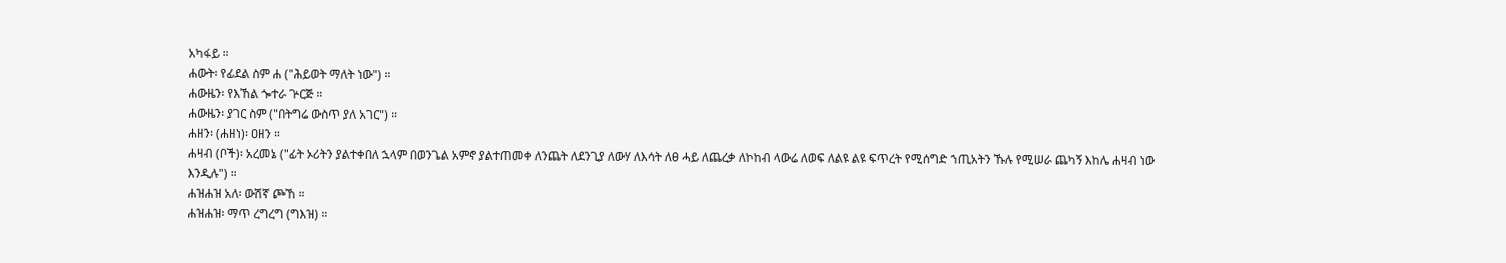አካፋይ ።
ሐውት፡ የፊደል ስም ሐ ("ሕይወት ማለት ነው") ።
ሐውዜን፡ የእኸል ጐተራ ጕርጅ ።
ሐውዜን፡ ያገር ስም ("በትግሬ ውስጥ ያለ አገር") ።
ሐዘን፡ (ሐዘነ)፡ ዐዘን ።
ሐዛብ (ቦች)፡ አረመኔ ("ፊት ኦሪትን ያልተቀበለ ኋላም በወንጌል አምኖ ያልተጠመቀ ለንጨት ለደንጊያ ለውሃ ለእሳት ለፀ ሓይ ለጨረቃ ለኮከብ ላውሬ ለወፍ ለልዩ ልዩ ፍጥረት የሚሰግድ ኀጢአትን ኹሉ የሚሠራ ጨካኝ እከሌ ሐዛብ ነው እንዲሉ") ።
ሐዝሐዝ አለ፡ ውሽኛ ጮኸ ።
ሐዝሐዝ፡ ማጥ ረግረግ (ግእዝ) ።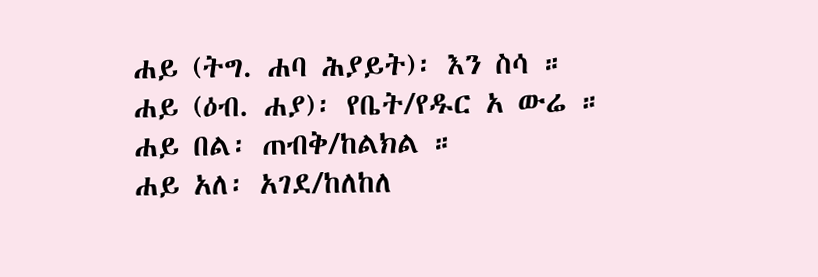ሐይ (ትግ. ሐባ ሕያይት)፡ እን ስሳ ።
ሐይ (ዕብ. ሐያ)፡ የቤት/የዱር አ ውሬ ።
ሐይ በል፡ ጠብቅ/ከልክል ።
ሐይ አለ፡ አገደ/ከለከለ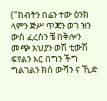("ከብትን በሬን ተው ዕንክ ላምን ጅሥ ጥጃን ወገ ዝን ውስ ፈረስን ቼ በቅሎን መጭ አህያን ወሽ ቲውሽ ፍየልን እር በግን ችግ ግልገልን ክስ ውሻን ና ኺድ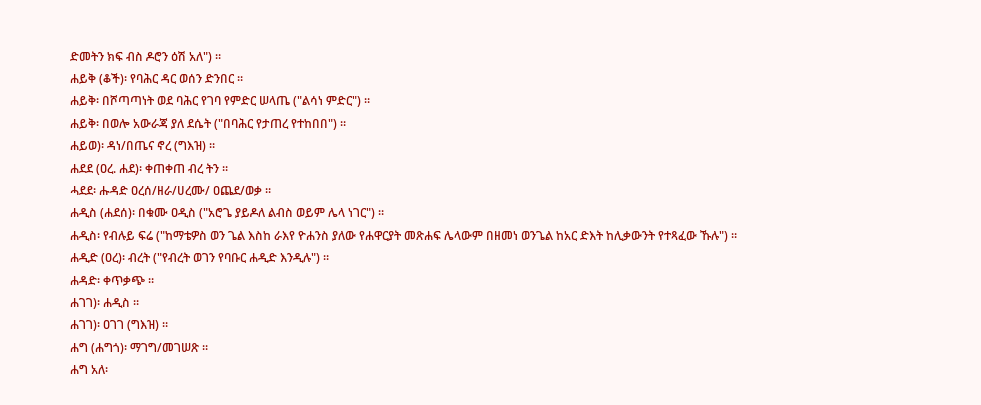ድመትን ክፍ ብስ ዶሮን ዕሽ አለ") ።
ሐይቅ (ቆች)፡ የባሕር ዳር ወሰን ድንበር ።
ሐይቅ፡ በሾጣጣነት ወደ ባሕር የገባ የምድር ሠላጤ ("ልሳነ ምድር") ።
ሐይቅ፡ በወሎ አውራጃ ያለ ደሴት ("በባሕር የታጠረ የተከበበ") ።
ሐይወ)፡ ዳነ/በጤና ኖረ (ግእዝ) ።
ሐደደ (ዐረ. ሐደ)፡ ቀጠቀጠ ብረ ትን ።
ሓደደ፡ ሑዳድ ዐረሰ/ዘራ/ሀረሙ/ ዐጨደ/ወቃ ።
ሐዲስ (ሐደሰ)፡ በቁሙ ዐዲስ ("አሮጌ ያይዶለ ልብስ ወይም ሌላ ነገር") ።
ሐዲስ፡ የብሉይ ፍሬ ("ከማቴዎስ ወን ጌል እስከ ራእየ ዮሐንስ ያለው የሐዋርያት መጽሐፍ ሌላውም በዘመነ ወንጌል ከአር ድእት ከሊቃውንት የተጻፈው ኹሉ") ።
ሐዲድ (ዐረ)፡ ብረት ("የብረት ወገን የባቡር ሐዲድ እንዲሉ") ።
ሐዳድ፡ ቀጥቃጭ ።
ሐገገ)፡ ሐዲስ ።
ሐገገ)፡ ዐገገ (ግእዝ) ።
ሐግ (ሐግጎ)፡ ማገግ/መገሠጽ ።
ሐግ አለ፡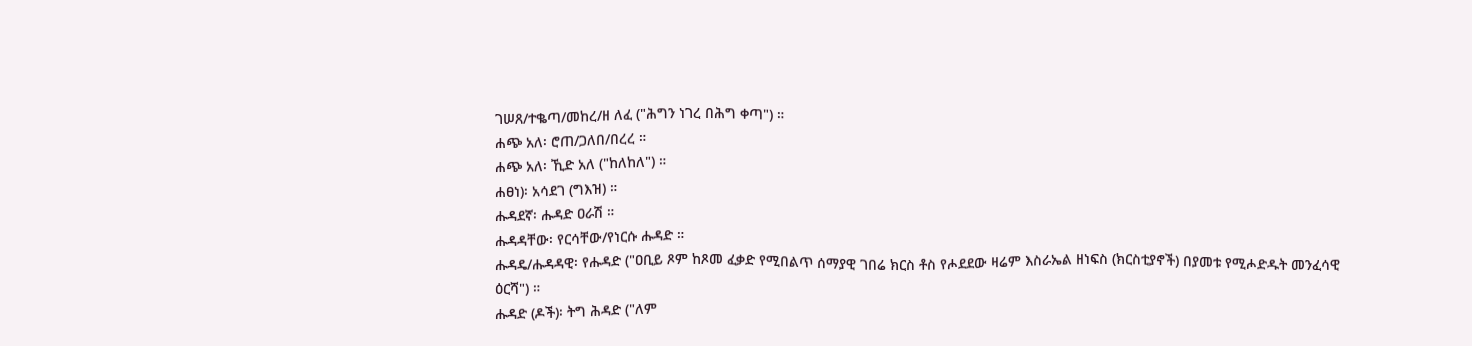ገሠጸ/ተቈጣ/መከረ/ዘ ለፈ ("ሕግን ነገረ በሕግ ቀጣ") ።
ሐጭ አለ፡ ሮጠ/ጋለበ/በረረ ።
ሐጭ አለ፡ ኺድ አለ ("ከለከለ") ።
ሐፀነ)፡ አሳደገ (ግእዝ) ።
ሑዳደኛ፡ ሑዳድ ዐራሽ ።
ሑዳዳቸው፡ የርሳቸው/የነርሱ ሑዳድ ።
ሑዳዴ/ሑዳዳዊ፡ የሑዳድ ("ዐቢይ ጾም ከጾመ ፈቃድ የሚበልጥ ሰማያዊ ገበሬ ክርስ ቶስ የሖደደው ዛሬም እስራኤል ዘነፍስ (ክርስቲያኖች) በያመቱ የሚሖድዱት መንፈሳዊ ዕርሻ") ።
ሑዳድ (ዶች)፡ ትግ ሕዳድ ("ለም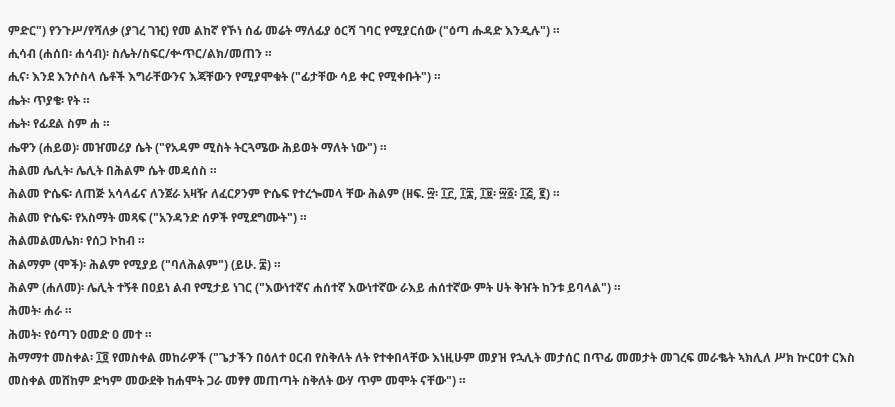ምድር") የንጉሥ/የሻለቃ (ያገረ ገዢ) የመ ልከኛ የኾነ ሰፊ መሬት ማለፊያ ዕርሻ ገባር የሚያርሰው ("ዕጣ ሑዳድ እንዲሉ") ።
ሒሳብ (ሐሰበ፡ ሐሳብ)፡ ስሌት/ስፍር/ቍጥር/ልክ/መጠን ።
ሒና፡ እንደ እንሶስላ ሴቶች እግራቸውንና እጃቸውን የሚያሞቁት ("ፊታቸው ሳይ ቀር የሚቀቡት") ።
ሔት፡ ጥያቄ፡ የት ።
ሔት፡ የፊደል ስም ሐ ።
ሔዋን (ሐይወ)፡ መዠመሪያ ሴት ("የአዳም ሚስት ትርጓሜው ሕይወት ማለት ነው") ።
ሕልመ ሌሊት፡ ሌሊት በሕልም ሴት መዳሰስ ።
ሕልመ ዮሴፍ፡ ለጠጅ አሳላፊና ለንጀራ አዛዥ ለፈርዖንም ዮሴፍ የተረጐመላ ቸው ሕልም (ዘፍ. ፵፡ ፲፫, ፲፰, ፲፱፡ ፵፩፡ ፲፭, ፪) ።
ሕልመ ዮሴፍ፡ የአስማት መጻፍ ("አንዳንድ ሰዎች የሚደግሙት") ።
ሕልመልመሌክ፡ የሰጋ ኮከብ ።
ሕልማም (ሞች)፡ ሕልም የሚያይ ("ባለሕልም") (ይሁ. ፰) ።
ሕልም (ሐለመ)፡ ሌሊት ተኝቶ በዐይነ ልብ የሚታይ ነገር ("እውነተኛና ሐሰተኛ እውነተኛው ራእይ ሐሰተኛው ምት ሀት ቅዠት ከንቱ ይባላል") ።
ሕመት፡ ሐራ ።
ሕመት፡ የዕጣን ዐመድ ዐ መተ ።
ሕማማተ መስቀል፡ ፲፬ የመስቀል መከራዎች ("ጌታችን በዕለተ ዐርብ የስቅለት ለት የተቀበላቸው እነዚሁም መያዝ የኋሊት መታሰር በጥፊ መመታት መገረፍ መራቈት ኣክሊለ ሥክ ኵርዐተ ርእስ መስቀል መሸከም ድካም መውደቅ ከሐሞት ጋራ መፃፃ መጠጣት ስቅለት ውሃ ጥም መሞት ናቸው") ።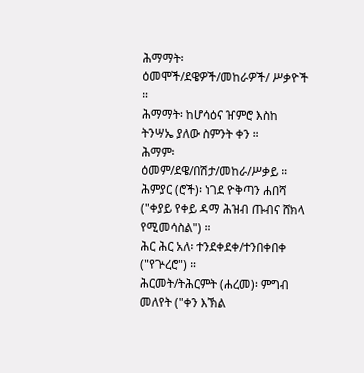ሕማማት፡ ዕመሞች/ደዌዎች/መከራዎች/ ሥቃዮች ።
ሕማማት፡ ከሆሳዕና ዠምሮ እስከ ትንሣኤ ያለው ስምንት ቀን ።
ሕማም፡ ዕመም/ደዌ/በሽታ/መከራ/ሥቃይ ።
ሕምያር (ሮች)፡ ነገደ ዮቅጣን ሐበሻ ("ቀያይ የቀይ ዳማ ሕዝብ ጡብና ሸክላ የሚመሳስል") ።
ሕር ሕር አለ፡ ተንደቀደቀ/ተንበቀበቀ ("የጕረሮ") ።
ሕርመት/ትሕርምት (ሐረመ)፡ ምግብ መለየት ("ቀን እኽል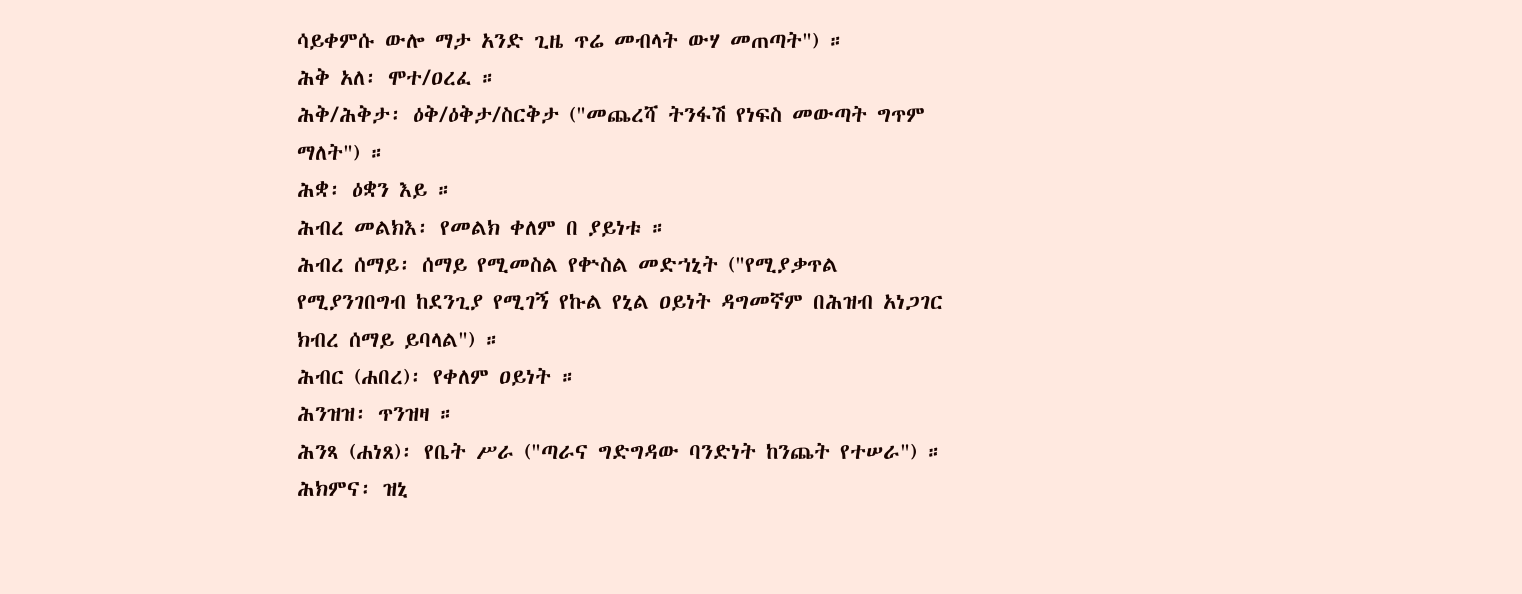ሳይቀምሱ ውሎ ማታ አንድ ጊዜ ጥሬ መብላት ውሃ መጠጣት") ።
ሕቅ አለ፡ ሞተ/ዐረፈ ።
ሕቅ/ሕቅታ፡ ዕቅ/ዕቅታ/ስርቅታ ("መጨረሻ ትንፋሽ የነፍስ መውጣት ግጥም ማለት") ።
ሕቋ፡ ዕቋን እይ ።
ሕብረ መልክእ፡ የመልክ ቀለም በ ያይነቱ ።
ሕብረ ሰማይ፡ ሰማይ የሚመስል የቍስል መድኀኒት ("የሚያቃጥል የሚያንገበግብ ከደንጊያ የሚገኝ የኩል የኒል ዐይነት ዳግመኛም በሕዝብ አነጋገር ክብረ ሰማይ ይባላል") ።
ሕብር (ሐበረ)፡ የቀለም ዐይነት ።
ሕንዝዝ፡ ጥንዝዛ ።
ሕንጻ (ሐነጸ)፡ የቤት ሥራ ("ጣራና ግድግዳው ባንድነት ከንጨት የተሠራ") ።
ሕክምና፡ ዝኒ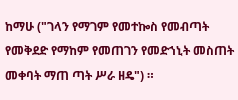ከማሁ ("ገላን የማገም የመተኰስ የመብጣት የመቅደድ የማከም የመጠገን የመድኀኒት መስጠት መቀባት ማጠ ጣት ሥራ ዘዴ") ።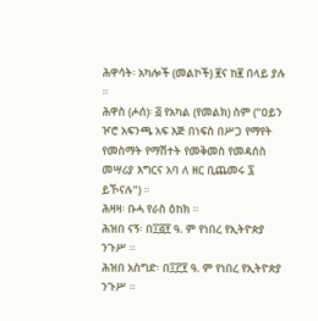ሕዋሳት፡ አካሎች (መልኮች) ፪ና ከ፪ በላይ ያሉ ።
ሕዋስ (ሖሰ)፡ ፭ የአካል (የመልክ) ስም ("ዐይን ዦሮ አፍንጫ አፍ እጅ በነፍስ በሥጋ የማየት የመስማት የማሽተት የመቅመስ የመዳሰስ መሣሪያ እግርና አባ ለ ዘር ቢጨመሩ ፯ ይኾናሉ") ።
ሕዛዛ፡ ቡሓ የራስ ዕከክ ።
ሕዝበ ናኝ፡ በ፲፭፻ ዓ. ም የነበረ የኢትዮጵያ ንጉሥ ።
ሕዝበ አስግድ፡ በ፲፫፻ ዓ. ም የነበረ የኢትዮጵያ ንጉሥ ።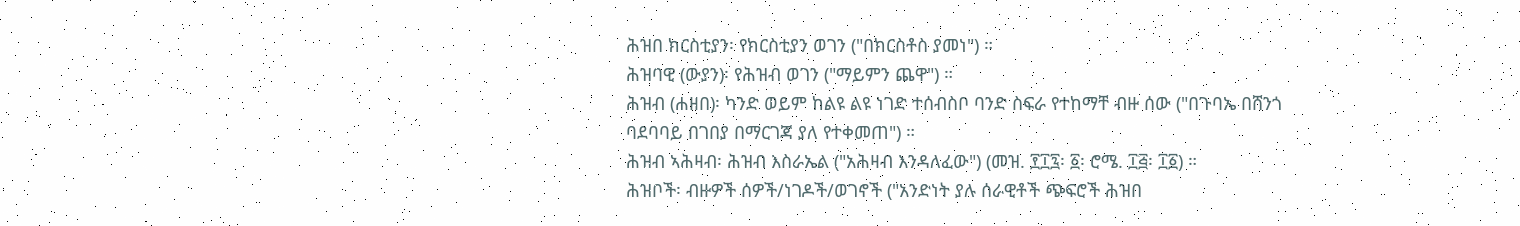ሕዝበ ክርስቲያን፡ የክርስቲያን ወገን ("በክርስቶስ ያመነ") ።
ሕዝባዊ (ውያን)፡ የሕዝብ ወገን ("ማይምን ጨዋ") ።
ሕዝብ (ሐዘበ)፡ ካንድ ወይም ከልዩ ልዩ ነገድ ተሰብስቦ ባንድ ስፍራ የተከማቸ ብዙ ሰው ("በጉባኤ በሸንጎ ባደባባይ በገበያ በማርገጃ ያለ የተቀመጠ") ።
ሕዝብ ኣሕዛብ፡ ሕዝብ እስራኤል ("አሕዛብ እንዳለፈው") (መዝ. ፻፲፯፡ ፩፡ ሮሜ. ፲፭፡ ፲፩) ።
ሕዝቦች፡ ብዙዎች ሰዎች/ነገዶች/ወገኖች ("አንድነት ያሉ ሰራዊቶች ጭፍሮች ሕዝበ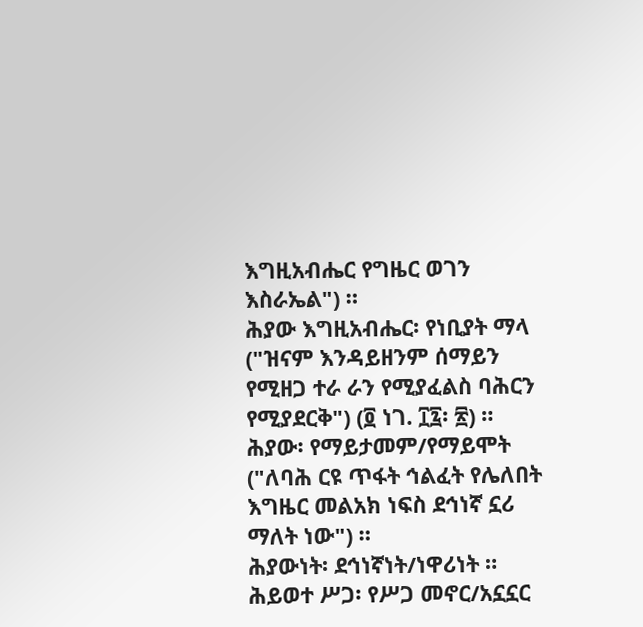እግዚአብሔር የግዜር ወገን እስራኤል") ።
ሕያው እግዚአብሔር፡ የነቢያት ማላ ("ዝናም እንዳይዘንም ሰማይን የሚዘጋ ተራ ራን የሚያፈልስ ባሕርን የሚያደርቅ") (፬ ነገ. ፲፯፡ ፳) ።
ሕያው፡ የማይታመም/የማይሞት ("ለባሕ ርዩ ጥፋት ኅልፈት የሌለበት እግዜር መልአክ ነፍስ ደኅነኛ ኗሪ ማለት ነው") ።
ሕያውነት፡ ደኅነኛነት/ነዋሪነት ።
ሕይወተ ሥጋ፡ የሥጋ መኖር/አኗኗር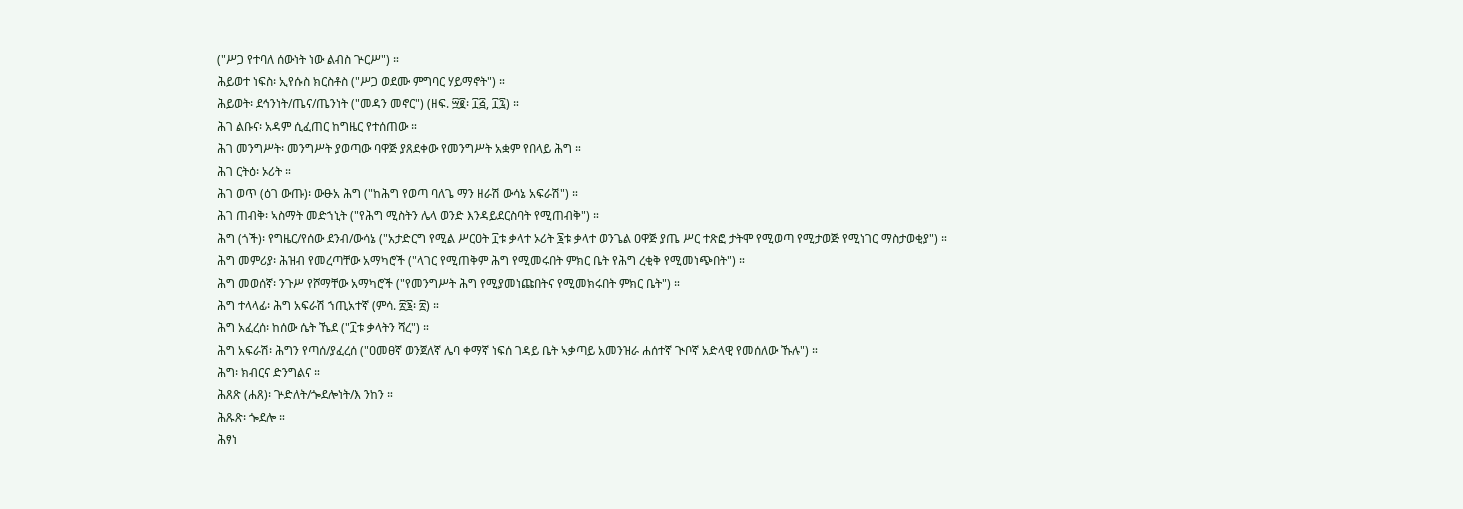("ሥጋ የተባለ ሰውነት ነው ልብስ ጕርሥ") ።
ሕይወተ ነፍስ፡ ኢየሱስ ክርስቶስ ("ሥጋ ወደሙ ምግባር ሃይማኖት") ።
ሕይወት፡ ደኅንነት/ጤና/ጤንነት ("መዳን መኖር") (ዘፍ. ፵፪፡ ፲፭, ፲፯) ።
ሕገ ልቡና፡ አዳም ሲፈጠር ከግዜር የተሰጠው ።
ሕገ መንግሥት፡ መንግሥት ያወጣው ባዋጅ ያጸደቀው የመንግሥት አቋም የበላይ ሕግ ።
ሕገ ርትዕ፡ ኦሪት ።
ሕገ ወጥ (ዕገ ውጡ)፡ ውፁአ ሕግ ("ከሕግ የወጣ ባለጌ ማን ዘራሽ ውሳኔ አፍራሽ") ።
ሕገ ጠብቅ፡ ኣስማት መድኀኒት ("የሕግ ሚስትን ሌላ ወንድ እንዳይደርስባት የሚጠብቅ") ።
ሕግ (ጎች)፡ የግዜር/የሰው ደንብ/ውሳኔ ("አታድርግ የሚል ሥርዐት ፲ቱ ቃላተ ኦሪት ፮ቱ ቃላተ ወንጌል ዐዋጅ ያጤ ሥር ተጽፎ ታትሞ የሚወጣ የሚታወጅ የሚነገር ማስታወቂያ") ።
ሕግ መምሪያ፡ ሕዝብ የመረጣቸው አማካሮች ("ላገር የሚጠቅም ሕግ የሚመሩበት ምክር ቤት የሕግ ረቂቅ የሚመነጭበት") ።
ሕግ መወሰኛ፡ ንጉሥ የሾማቸው አማካሮች ("የመንግሥት ሕግ የሚያመነጩበትና የሚመክሩበት ምክር ቤት") ።
ሕግ ተላላፊ፡ ሕግ አፍራሽ ኀጢአተኛ (ምሳ. ፳፮፡ ፳) ።
ሕግ አፈረሰ፡ ከሰው ሴት ኼደ ("፲ቱ ቃላትን ሻረ") ።
ሕግ አፍራሽ፡ ሕግን የጣሰ/ያፈረሰ ("ዐመፀኛ ወንጀለኛ ሌባ ቀማኛ ነፍሰ ገዳይ ቤት ኣቃጣይ አመንዝራ ሐሰተኛ ጒቦኛ አድላዊ የመሰለው ኹሉ") ።
ሕግ፡ ክብርና ድንግልና ።
ሕጸጽ (ሐጸ)፡ ጕድለት/ጐደሎነት/እ ንከን ።
ሕጹጽ፡ ጐደሎ ።
ሕፃነ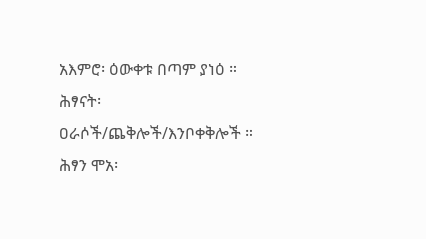አእምሮ፡ ዕውቀቱ በጣም ያነዕ ።
ሕፃናት፡ ዐራሶች/ጨቅሎች/እንቦቀቅሎች ።
ሕፃን ሞአ፡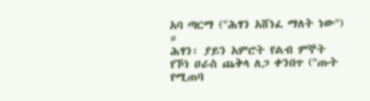አባ ጣርማ ("ሕፃን አሸነፈ ማለት ነው") ።
ሕፃን፡ ያይን አምሮት የልብ ምኞት የኾነ ዐራስ ጨቅላ ለጋ ቀንበጥ ("ጡት የሚጠባ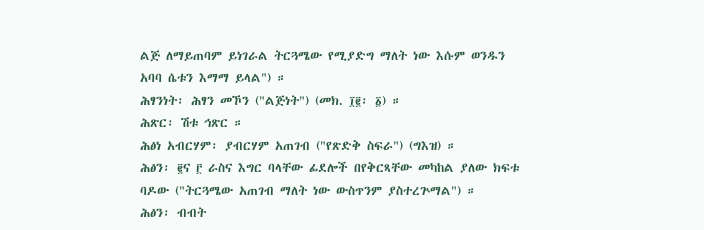ልጅ ለማይጠባም ይነገራል ትርጓሜው የሚያድግ ማለት ነው እሱም ወንዱን አባባ ሴቱን እማማ ይላል") ።
ሕፃንነት፡ ሕፃን መኾን ("ልጅነት") (መክ. ፲፪፡ ፩) ።
ሕጽር፡ ሽቱ ኅጽር ።
ሕፅነ አብርሃም፡ ያብርሃም አጠገብ ("የጽድቅ ስፍራ") (ግእዝ) ።
ሕፅን፡ ፪ና ፫ ራስና እግር ባላቸው ፊደሎች በየቅርጻቸው መካከል ያለው ክፍቱ ባዶው ("ትርጓሜው አጠገብ ማለት ነው ውስጥንም ያስተረጕማል") ።
ሕፅን፡ ብብት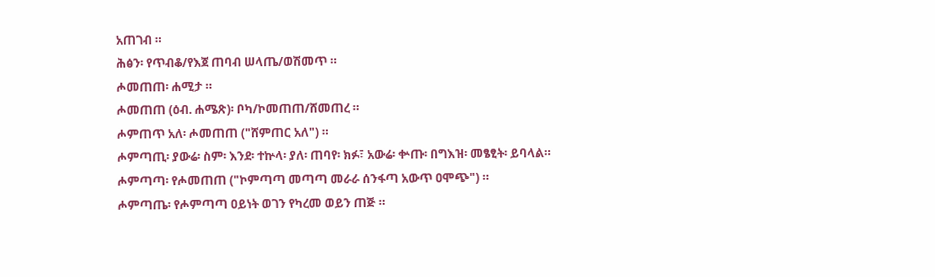አጠገብ ።
ሕፅን፡ የጥብቆ/የእጀ ጠባብ ሠላጤ/ወሽመጥ ።
ሖመጠጠ፡ ሐሚታ ።
ሖመጠጠ (ዕብ. ሐሜጽ)፡ ቦካ/ኮመጠጠ/ሸመጠረ ።
ሖምጠጥ አለ፡ ሖመጠጠ ("ሸምጠር አለ") ።
ሖምጣጢ፡ ያውሬ፡ ስም፡ እንደ፡ ተኵላ፡ ያለ፡ ጠባየ፡ ክፉ፣ አውሬ፡ ቍጡ፡ በግእዝ፡ መፄፂት፡ ይባላል።
ሖምጣጣ፡ የሖመጠጠ ("ኮምጣጣ መጣጣ መራራ ሰንፋጣ አውጥ ዐሞጭ") ።
ሖምጣጤ፡ የሖምጣጣ ዐይነት ወገን የካረመ ወይን ጠጅ ።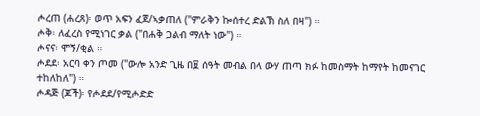ሖረጠ (ሐረጸ)፡ ወጥ አፍን ፈጀ/ኣቃጠለ ("ምራቅን ኰሰተረ ድልኽ ስለ በዛ") ።
ሖቅ፡ ለፈረስ የሚነገር ቃል ("በሐቅ ጋልብ ማለት ነው") ።
ሖናና፡ ሞኝ/ቂል ።
ሖደደ፡ አርባ ቀን ጦመ ("ውሎ አንድ ጊዜ በ፱ ሰዓት መብል በላ ውሃ ጠጣ ክፉ ከመስማት ከማየት ከመናገር ተከለከለ") ።
ሖዳጅ (ጆች)፡ የሖደደ/የሚሖድድ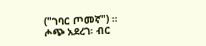("ገባር ጦመኛ") ።
ሖጭ አደረገ፡ ብር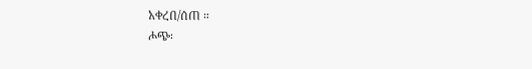አቀረበ/ሰጠ ።
ሖጭ፡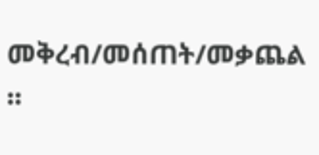መቅረብ/መሰጠት/መቃጨል ።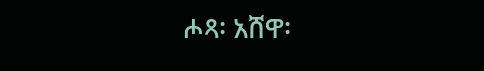ሖጻ፡ አሸዋ፡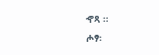ኆጻ ።
ሖፃ፡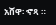አሸዋ፡ ኆጻ ።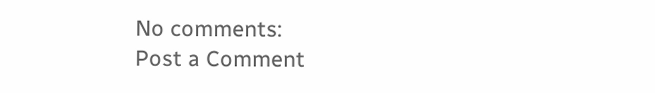No comments:
Post a Comment